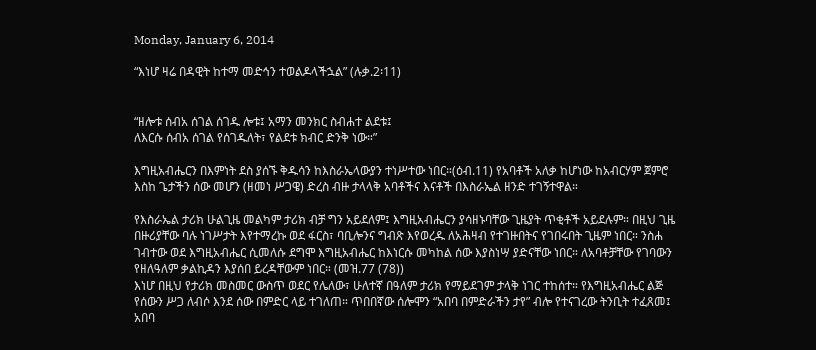Monday, January 6, 2014

“እነሆ ዛሬ በዳዊት ከተማ መድኅን ተወልዶላችኋል” (ሉቃ.2፡11)


“ዘሎቱ ሰብአ ሰገል ሰገዱ ሎቱ፤ አማን መንክር ስብሐተ ልደቱ፤
ለእርሱ ሰብአ ሰገል የሰገዱለት፣ የልደቱ ክብር ድንቅ ነው።”

እግዚአብሔርን በእምነት ደስ ያሰኙ ቅዱሳን ከእስራኤላውያን ተነሥተው ነበር።(ዕብ.11) የአባቶች አለቃ ከሆነው ከአብርሃም ጀምሮ እስከ ጌታችን ሰው መሆን (ዘመነ ሥጋዌ) ድረስ ብዙ ታላላቅ አባቶችና እናቶች በእስራኤል ዘንድ ተገኝተዋል።

የእስራኤል ታሪክ ሁልጊዜ መልካም ታሪክ ብቻ ግን አይደለም፤ እግዚአብሔርን ያሳዘኑባቸው ጊዜያት ጥቂቶች አይደሉም። በዚህ ጊዜ በዙሪያቸው ባሉ ነገሥታት እየተማረኩ ወደ ፋርስ፣ ባቢሎንና ግብጽ እየወረዱ ለአሕዛብ የተገዙበትና የገበሩበት ጊዜም ነበር። ንስሐ ገብተው ወደ እግዚአብሔር ሲመለሱ ደግሞ እግዚአብሔር ከእነርሱ መካከል ሰው እያስነሣ ያድናቸው ነበር። ለአባቶቻቸው የገባውን የዘለዓለም ቃልኪዳን እያሰበ ይረዳቸውም ነበር። (መዝ.77 (78))
እነሆ በዚህ የታሪክ መስመር ውስጥ ወደር የሌለው፣ ሁለተኛ በዓለም ታሪክ የማይደገም ታላቅ ነገር ተከሰተ። የእግዚአብሔር ልጅ የሰውን ሥጋ ለብሶ እንደ ሰው በምድር ላይ ተገለጠ። ጥበበኛው ሰሎሞን “አበባ በምድራችን ታየ” ብሎ የተናገረው ትንቢት ተፈጸመ፤ አበባ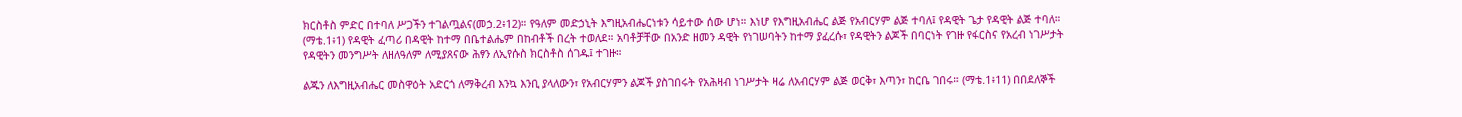ክርስቶስ ምድር በተባለ ሥጋችን ተገልጧልና(መኃ.2፥12)። የዓለም መድኃኒት እግዚአብሔርነቱን ሳይተው ሰው ሆነ። እነሆ የእግዚአብሔር ልጅ የአብርሃም ልጅ ተባለ፤ የዳዊት ጌታ የዳዊት ልጅ ተባለ። (ማቴ.1፥1) የዳዊት ፈጣሪ በዳዊት ከተማ በቤተልሔም በከብቶች በረት ተወለደ። አባቶቻቸው በአንድ ዘመን ዳዊት የነገሠባትን ከተማ ያፈረሱ፣ የዳዊትን ልጆች በባርነት የገዙ የፋርስና የአረብ ነገሥታት የዳዊትን መንግሥት ለዘለዓለም ለሚያጸናው ሕፃን ለኢየሱስ ክርስቶስ ሰገዱ፤ ተገዙ።

ልጁን ለእግዚአብሔር መስዋዕት አድርጎ ለማቅረብ እንኳ እንቢ ያላለውን፣ የአብርሃምን ልጆች ያስገበሩት የአሕዛብ ነገሥታት ዛሬ ለአብርሃም ልጅ ወርቅ፣ እጣን፣ ከርቤ ገበሩ። (ማቴ.1፥11) በበደለኞች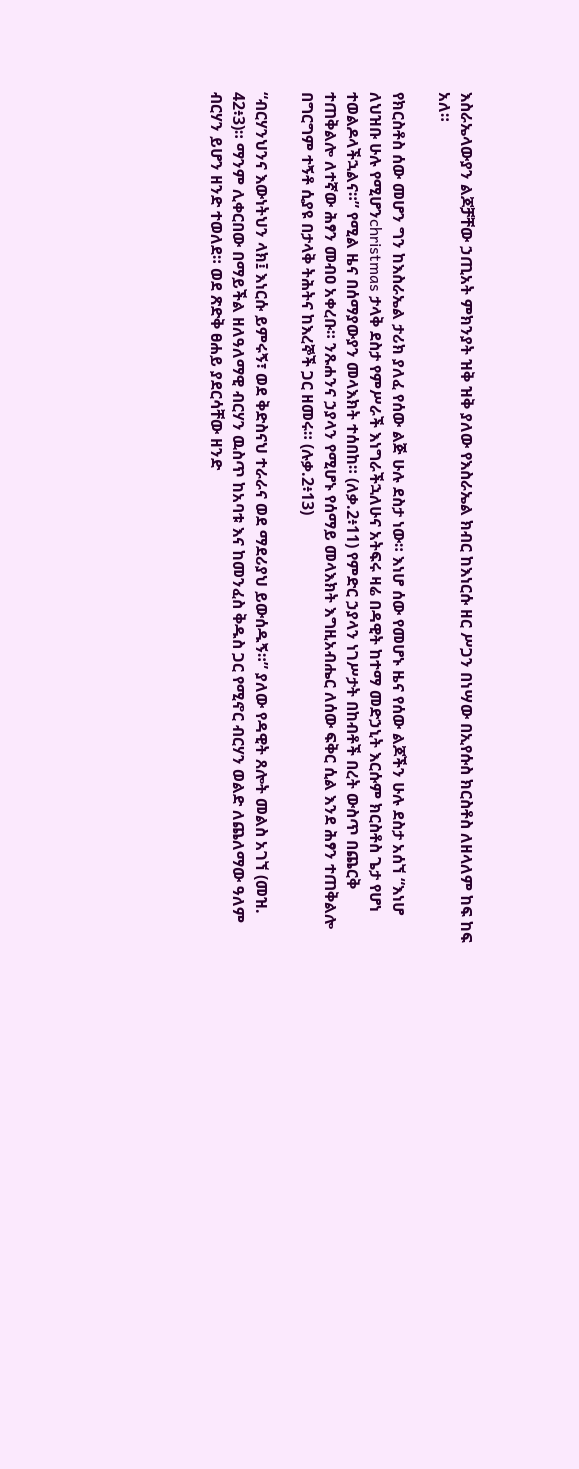እስራኤላውያን ልጆቻቸው ኃጢአት ምክንያት ዝቅ ዝቅ ያለው የእስራኤል ክብር ከእነርሱ ዘር ሥጋን በነሣው በኢየሱስ ክርስቶስ ለዘላለም ከፍ ከፍ አለ።

የክርስቶስ ሰው መሆን ግን ከእስራኤል ታሪክ ያለፈ የሰው ልጅ ሁሉ ደስታ ነው። እነሆ ሰው የመሆኑ ዜና የሰው ልጆችን ሁሉ ደስታ አሰኘ “እነሆ ለህዝቡ ሁሉ የሚሆንchristmas ታላቅ ደስታ የምሥራች እነግራችኋለሁና አትፍሩ ዛሬ በዳዊት ከተማ መድኃኒት እርሱም ክርስቶስ ጌታ የሆነ ተወልዶላችኋልና።” የሚል ዜና በሰማያውያን መላእክት ተሰበከ። (ለቃ.2፥11) የምድር ኃያላን ነገሥታት በከብቶች በረት ውስጥ በጨርቅ ተጠቅልሎ ለተኛው ሕፃን መብዐ አቀረቡ። ንጹሐንና ኃያላን የሚሆኑ የሰማይ መላእክት እግዚአብሔር ለሰው ፍቅር ሲል እንደ ሕፃን ተጠቅልሎ በግርግም ተኝቶ ሲያዩ በታላቅ ትሕትና ከእረኞች ጋር ዘመሩ። (ሉቃ.2፥13)

“ብርሃንህንና እውነትህን ላክ፤ እነርሱ ይምሩኝ፣ ወደ ቅድስናህ ተራራና ወደ ማደሪያህ ይውሰዱኝ።” ያለው የዳዊት ጸሎት መልስ አገኘ (መዝ. 42፥3)። ማንም ሊቀርበው በማይችል ዘለዓለማዊ ብርሃን ዉስጥ ከአባቱ እና ከመንፈስ ቅዱስ ጋር የሚኖር ብርሃን ወልድ ለጨለማው ዓለም ብርሃን ይሆን ዘንድ ተወለደ። ወደ ጽድቅ ፀሐይ ያደርሳቸው ዘንድ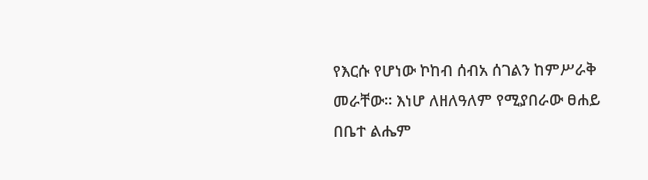የእርሱ የሆነው ኮከብ ሰብአ ሰገልን ከምሥራቅ መራቸው። እነሆ ለዘለዓለም የሚያበራው ፀሐይ በቤተ ልሔም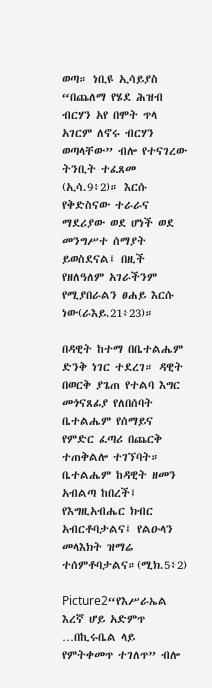ወጣ። ነቢዩ ኢሳይያስ “በጨለማ የሄደ ሕዝብ ብርሃን አየ በሞት ጥላ አገርም ለኖሩ ብርሃን ወጣላቸው” ብሎ የተናገረው ትንቢት ተፈጸመ (ኢሳ.9፥2)። እርሱ የቅድስናው ተራራና ማደሪያው ወደ ሆነች ወደ መንግሥተ ሰማያት ይወስደናል፤ በዚች የዘለዓለም አገራችንም የሚያበራልን ፀሐይ እርሱ ነው(ራእይ.21፥23)።

በዳዊት ከተማ በቤተልሔም ድንቅ ነገር ተደረገ። ዳዊት በወርቅ ያጌጠ የተልባ እግር መጎናጸፊያ የለበሰባት ቤተልሔም የሰማይና የምድር ፈጣሪ በጨርቅ ተጠቅልሎ ተገኘባት። ቤተልሔም ከዳዊት ዘመን አብልጣ ከበረች፤ የእግዚአብሔር ክብር አብርቶባታልና፤ የልዑላን መላእክት ዝማሬ ተሰምቶባታልና።(ሚክ.5፥2)

Picture2“የእሥራኤል እረኛ ሆይ አድምጥ …በኪሩቤል ላይ የምትቀመጥ ተገለጥ” ብሎ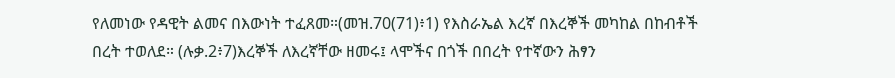የለመነው የዳዊት ልመና በእውነት ተፈጸመ።(መዝ.70(71)፥1) የእስራኤል እረኛ በእረኞች መካከል በከብቶች በረት ተወለደ። (ሉቃ.2፥7)እረኞች ለእረኛቸው ዘመሩ፤ ላሞችና በጎች በበረት የተኛውን ሕፃን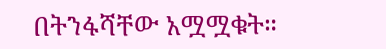በትንፋሻቸው አሟሟቁት።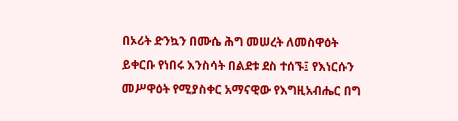በኦሪት ድንኳን በሙሴ ሕግ መሠረት ለመስዋዕት ይቀርቡ የነበሩ እንስሳት በልደቱ ደስ ተሰኙ፤ የእነርሱን መሥዋዕት የሚያስቀር አማናዊው የእግዚአብሔር በግ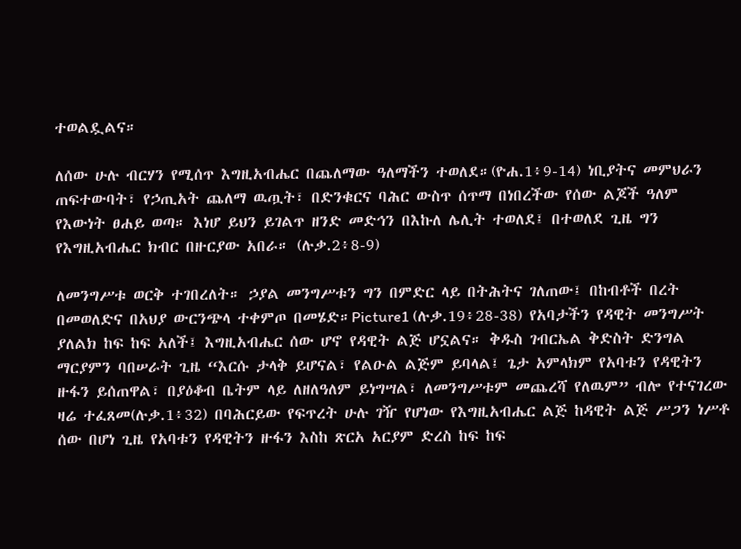ተወልዷልና።

ለሰው ሁሉ ብርሃን የሚሰጥ እግዚአብሔር በጨለማው ዓለማችን ተወለደ።(ዮሐ.1፥9-14) ነቢያትና መምህራን ጠፍተውባት፣ የኃጢአት ጨለማ ዉጧት፣ በድንቁርና ባሕር ውስጥ ሰጥማ በነበረችው የሰው ልጆች ዓለም የእውነት ፀሐይ ወጣ። እነሆ ይህን ይገልጥ ዘንድ መድኅን በእኩለ ሌሊት ተወለደ፤ በተወለደ ጊዜ ግን የእግዚአብሔር ክብር በዙርያው አበራ። (ሉቃ.2፥8-9)

ለመንግሥቱ ወርቅ ተገበረለት። ኃያል መንግሥቱን ግን በምድር ላይ በትሕትና ገለጠው፤ በከብቶች በረት በመወለድና በአህያ ውርንጭላ ተቀምጦ በመሄድ።Picture1 (ሉቃ.19፥28-38) የአባታችን የዳዊት መንግሥት ያለልክ ከፍ ከፍ አለች፤ እግዚአብሔር ሰው ሆኖ የዳዊት ልጅ ሆኗልና። ቅዱስ ገብርኤል ቅድስት ድንግል ማርያምን ባበሠራት ጊዜ “እርሱ ታላቅ ይሆናል፣ የልዑል ልጅም ይባላል፤ ጌታ አምላክም የአባቱን የዳዊትን ዙፋን ይሰጠዋል፣ በያዕቆብ ቤትም ላይ ለዘለዓለም ይነግሣል፣ ለመንግሥቱም መጨረሻ የለዉም” ብሎ የተናገረው ዛሬ ተፈጸመ(ሉቃ.1፥32) በባሕርይው የፍጥረት ሁሉ ገዥ የሆነው የእግዚአብሔር ልጅ ከዳዊት ልጅ ሥጋን ነሥቶ ሰው በሆነ ጊዜ የአባቱን የዳዊትን ዙፋን እስከ ጽርአ አርያም ድረስ ከፍ ከፍ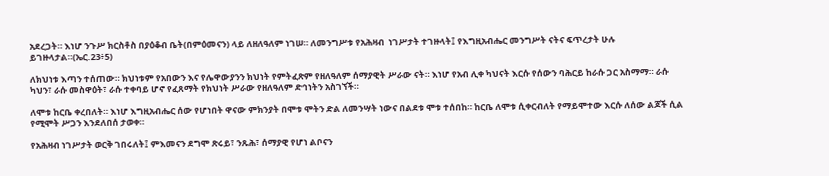አደረጋት። እነሆ ንጉሥ ክርስቶስ በያዕቆብ ቤት(በምዕመናን) ላይ ለዘለዓለም ነገሠ። ለመንግሥቱ የአሕዛብ  ነገሥታት ተገዙላት፤ የእግዚአብሔር መንግሥት ናትና ፍጥረታት ሁሉ ይገዙላታል።(ኤር.23፥5)

ለክህነቱ እጣን ተሰጠው። ክህነቱም የአበውን እና የሌዋውያንን ክህነት የምትፈጽም የዘለዓለም ሰማያዊት ሥራው ናት። እነሆ የአብ ሊቀ ካህናት እርሱ የሰውን ባሕርይ ከራሱ ጋር አስማማ። ራሱ ካህን፣ ራሱ መስዋዕት፣ ራሱ ተቀባይ ሆኖ የፈጸማት የክህነት ሥራው የዘለዓለም ድኅነትን አስገኘች።

ለሞቱ ከርቤ ቀረበለት። እነሆ እግዚአብሔር ሰው የሆነበት ዋናው ምክንያት በሞቱ ሞትን ድል ለመንሣት ነውና በልደቱ ሞቱ ተሰበከ። ከርቤ ለሞቱ ሲቀርብለት የማይሞተው እርሱ ለሰው ልጆች ሲል የሚሞት ሥጋን እንደለበሰ ታወቀ።

የአሕዛብ ነገሥታት ወርቅ ገበሩለት፤ ምእመናን ደግሞ ጽሩይ፣ ንጹሕ፣ ሰማያዊ የሆነ ልቦናን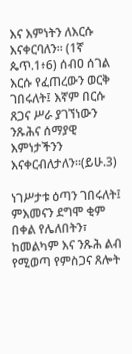እና እምነትን ለእርሱ እናቀርባለን። (1ኛ ጴጥ.1፥6) ሰብዐ ሰገል እርሱ የፈጠረውን ወርቅ ገበሩለት፤ እኛም በርሱ ጸጋና ሥራ ያገኘነውን ንጹሕና ሰማያዊ እምነታችንን እናቀርብለታለን።(ይሁ.3)

ነገሥታቱ ዕጣን ገበሩለት፤ ምእመናን ደግሞ ቂም በቀል የሌለበትን፣ ከመልካም እና ንጹሕ ልብ የሚወጣ የምስጋና ጸሎት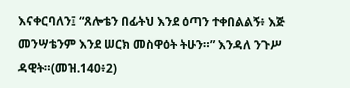እናቀርባለን፤ “ጸሎቴን በፊትህ እንደ ዕጣን ተቀበልልኝ፥ እጅ መንሣቴንም እንደ ሠርክ መስዋዕት ትሁን።” እንዳለ ንጉሥ ዳዊት።(መዝ.140፥2)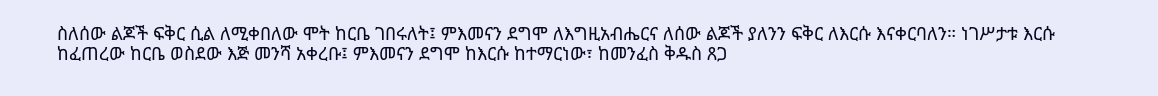ስለሰው ልጆች ፍቅር ሲል ለሚቀበለው ሞት ከርቤ ገበሩለት፤ ምእመናን ደግሞ ለእግዚአብሔርና ለሰው ልጆች ያለንን ፍቅር ለእርሱ እናቀርባለን። ነገሥታቱ እርሱ ከፈጠረው ከርቤ ወስደው እጅ መንሻ አቀረቡ፤ ምእመናን ደግሞ ከእርሱ ከተማርነው፣ ከመንፈስ ቅዱስ ጸጋ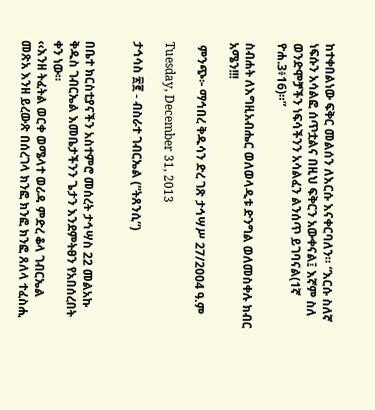ከተቀበልነው ፍቅር መልሰን ለእርሱ እናቀርባለን። “እርሱ ስለኛ ነፍሱን አሳልፎ ሰጥቷልና በዚህ ፍቅርን አውቀናል፤ እኛም ስለ ወንድሞቻችን ነፍሳችንን አሳልፈን ልንሰጥ ይገባናል(1ኛ ዮሐ.3፥16)።”

ስብሐት ለእግዚአብሔር ወለወላዲቱ ድንግል ወለመስቀሉ ክብር አሜን!!!

 ምንጭ፦ ማኅበረ ቅዱሳን ድረ ገጽ ታኅሣሥ 27/2004 ዓ.ም

Tuesday, December 31, 2013

ታኅሳስ ፳፪ - ብስራተ ገብርኤል (“ትጸንሲ”)


በቤተ ክርስቲያናችን አስተምሮ መሰረት ታኅሣስ 22 መልአኩ ቅዱስ ገብርኤል እመቤታችንን ጌታን እንደምትፀን የአበሰረበት ቀን ነው።
‹‹እንዘ ትፈትል ወርቀ ወሜላተ ወሪዳ ምድረ ቆላ ገብርኤል መጽአ እንዘ ይረውጽ በሰረገላ ክንፎ ክንፎ ክንፎ ጸለላ ተፈስሒ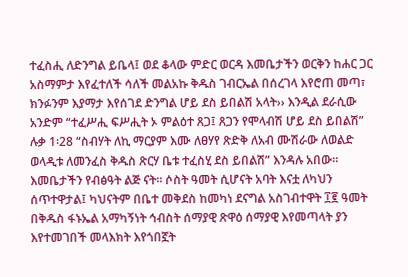ተፈስሒ ለድንግል ይቤላ፤ ወደ ቆላው ምድር ወርዳ እመቤታችን ወርቅን ከሐር ጋር አስማምታ እየፈተለች ሳለች መልአኩ ቅዱስ ገብርኤል በሰረገላ እየሮጠ መጣ፣ ክንፉንም እያማታ እየሰገደ ድንግል ሆይ ደስ ይበልሽ አላት›› እንዲል ደራሲው አንድም “ተፈሥሒ ፍሥሒት ኦ ምልዕተ ጸጋ፤ ጸጋን የሞላብሽ ሆይ ደስ ይበልሽ” ሉቃ 1፡28 “ስብሃት ለኪ ማርያም እሙ ለፀሃየ ጽድቅ ለአብ ሙሽራው ለወልድ ወላዲቱ ለመንፈስ ቅዱስ ጽርሃ ቤቱ ተፈስሂ ደስ ይበልሽ” እንዳሉ አበው፡፡
እመቤታችን የብፅዓት ልጅ ናት። ሶስት ዓመት ሲሆናት አባት እናቷ ለካህን ሰጥተዋታል፤ ካህናትም በቤተ መቅደስ ከመካነ ደናግል አስገብተዋት ፲፪ ዓመት በቅዱስ ፋኑኤል አማካኝነት ኅብስት ሰማያዊ ጽዋዕ ሰማያዊ እየመጣላት ያን እየተመገበች መላእክት እየጎበኟት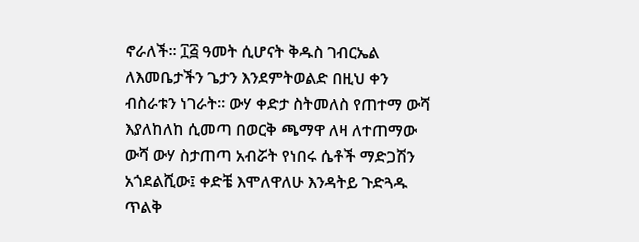ኖራለች። ፲፭ ዓመት ሲሆናት ቅዱስ ገብርኤል ለእመቤታችን ጌታን እንደምትወልድ በዚህ ቀን ብስራቱን ነገራት። ውሃ ቀድታ ስትመለስ የጠተማ ውሻ እያለከለከ ሲመጣ በወርቅ ጫማዋ ለዛ ለተጠማው ውሻ ውሃ ስታጠጣ አብሯት የነበሩ ሴቶች ማድጋሽን አጎደልሺው፤ ቀድቼ እሞለዋለሁ እንዳትይ ጉድጓዱ ጥልቅ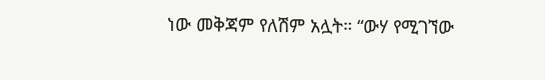ነው መቅጃም የለሽም አሏት። “ውሃ የሚገኘው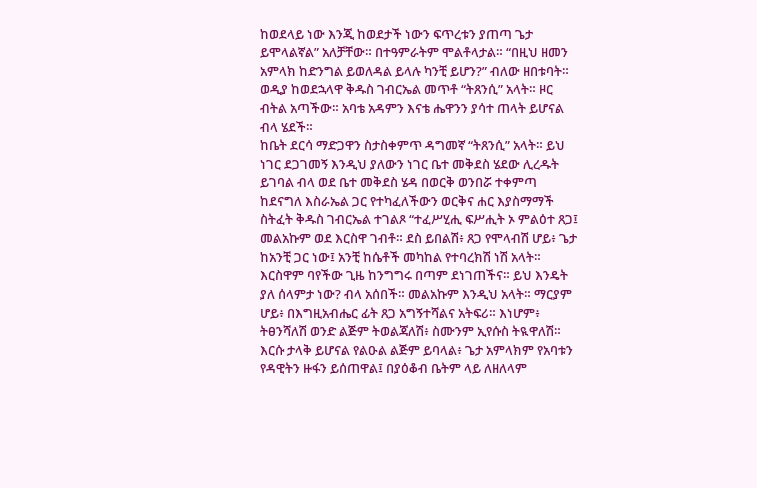ከወደላይ ነው እንጂ ከወደታች ነውን ፍጥረቱን ያጠጣ ጌታ ይሞላልኛል” አለቻቸው። በተዓምራትም ሞልቶላታል። “በዚህ ዘመን አምላክ ከድንግል ይወለዳል ይላሉ ካንቺ ይሆን?” ብለው ዘበቱባት። ወዲያ ከወደኋላዋ ቅዱስ ገብርኤል መጥቶ “ትጸንሲ” አላት። ዞር ብትል አጣችው። አባቴ አዳምን እናቴ ሔዋንን ያሳተ ጠላት ይሆናል ብላ ሄደች።
ከቤት ደርሳ ማድጋዋን ስታስቀምጥ ዳግመኛ “ትጸንሲ” አላት። ይህ ነገር ደጋገመኝ እንዲህ ያለውን ነገር ቤተ መቅደስ ሄደው ሊረዱት ይገባል ብላ ወደ ቤተ መቅደስ ሄዳ በወርቅ ወንበሯ ተቀምጣ ከደናግለ እስራኤል ጋር የተካፈለችውን ወርቅና ሐር እያስማማች ስትፈት ቅዱስ ገብርኤል ተገልጾ “ተፈሥሂሒ ፍሥሒት ኦ ምልዕተ ጸጋ፤ መልአኩም ወደ እርስዋ ገብቶ። ደስ ይበልሽ፥ ጸጋ የሞላብሽ ሆይ፥ ጌታ ከአንቺ ጋር ነው፤ አንቺ ከሴቶች መካከል የተባረክሽ ነሽ አላት። እርስዋም ባየችው ጊዜ ከንግግሩ በጣም ደነገጠችና። ይህ እንዴት ያለ ሰላምታ ነው? ብላ አሰበች። መልአኩም እንዲህ አላት። ማርያም ሆይ፥ በእግዚአብሔር ፊት ጸጋ አግኝተሻልና አትፍሪ። እነሆም፥ ትፀንሻለሽ ወንድ ልጅም ትወልጃለሽ፥ ስሙንም ኢየሱስ ትዪዋለሽ። እርሱ ታላቅ ይሆናል የልዑል ልጅም ይባላል፥ ጌታ አምላክም የአባቱን የዳዊትን ዙፋን ይሰጠዋል፤ በያዕቆብ ቤትም ላይ ለዘለላም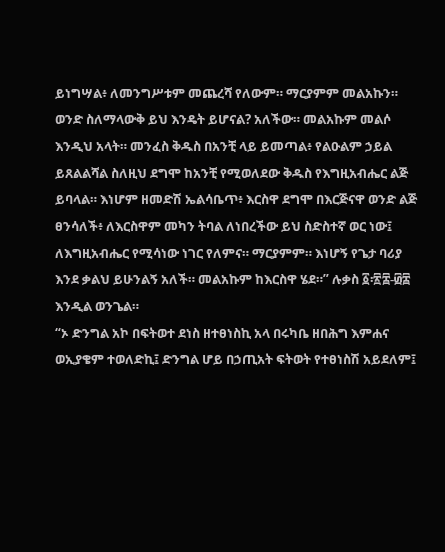ይነግሣል፥ ለመንግሥቱም መጨረሻ የለውም። ማርያምም መልአኩን። ወንድ ስለማላውቅ ይህ እንዴት ይሆናል? አለችው። መልአኩም መልሶ እንዲህ አላት። መንፈስ ቅዱስ በአንቺ ላይ ይመጣል፥ የልዑልም ኃይል ይጸልልሻል ስለዚህ ደግሞ ከአንቺ የሚወለደው ቅዱስ የእግዚአብሔር ልጅ ይባላል። እነሆም ዘመድሽ ኤልሳቤጥ፥ እርስዋ ደግሞ በእርጅናዋ ወንድ ልጅ ፀንሳለች፥ ለእርስዋም መካን ትባል ለነበረችው ይህ ስድስተኛ ወር ነው፤ ለእግዚአብሔር የሚሳነው ነገር የለምና። ማርያምም። እነሆኝ የጌታ ባሪያ እንደ ቃልህ ይሁንልኝ አለች። መልአኩም ከእርስዋ ሄደ።” ሉቃስ ፩፡፳፰-፴፰ እንዲል ወንጌል።
“ኦ ድንግል አኮ በፍትወተ ደነስ ዘተፀነስኪ አላ በሩካቤ ዘበሕግ እምሐና ወኢያቄም ተወለድኪ፤ ድንግል ሆይ በኃጢአት ፍትወት የተፀነስሽ አይደለም፤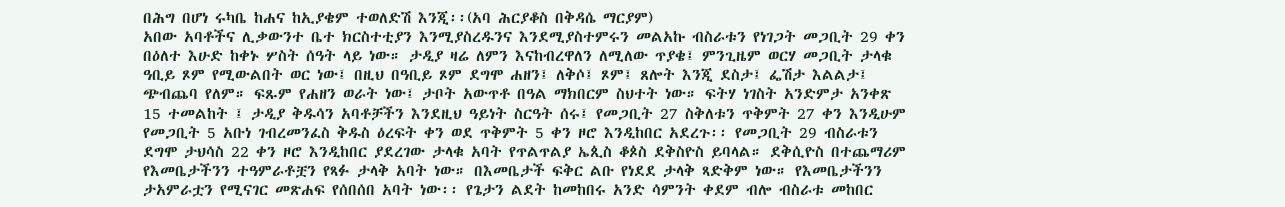በሕግ በሆነ ሩካቤ ከሐና ከኢያቄም ተወለድሽ እንጂ፡፡(አባ ሕርያቆስ በቅዳሴ ማርያም)
አበው አባቶችና ሊቃውንተ ቤተ ክርስተቲያን እንሚያስረዱንና እንደሚያስተምሩን መልአኩ ብስራቱን የነገጋት መጋቢት 29 ቀን በዕለተ እሁድ ከቀኑ ሦስት ሰዓት ላይ ነው። ታዲያ ዛሬ ለምን እናከብረዋለን ለሚለው ጥያቄ፤ ምንጊዜም ወርሃ መጋቢት ታላቁ ዓቢይ ጾም የሚውልበት ወር ነው፤ በዚህ በዓቢይ ጾም ደግሞ ሐዘን፤ ለቅሶ፤ ጾም፤ ጸሎት እንጂ ደስታ፤ ፌሽታ እልልታ፤ ጭብጨባ የለም። ፍጹም የሐዘን ወራት ነው፤ ታቦት አውጥቶ በዓል ማክበርም ስህተት ነው። ፍትሃ ነገስት አንድምታ አንቀጽ 15 ተመልከት ፤ ታዲያ ቅዱሳን አባቶቻችን እንደዚህ ዓይነት ስርዓት ሰሩ፤ የመጋቢት 27 ስቅለቱን ጥቅምት 27 ቀን እንዲሁም የመጋቢት 5 አቡነ ገብረመንፈስ ቅዱስ ዕረፍት ቀን ወደ ጥቅምት 5 ቀን ዞሮ እንዲከበር አደረጉ፡፡ የመጋቢት 29 ብስራቱን ደግሞ ታህሳስ 22 ቀን ዞሮ እንዲከበር ያደረገው ታላቁ አባት የጥልጥልያ ኤጲስ ቆጶስ ደቅስዮስ ይባላል። ደቅሲዮስ በተጨማሪም የእመቤታችንን ተዓምራቶቿን የጻፉ ታላቅ አባት ነው። በእመቤታች ፍቅር ልቡ የነደደ ታላቅ ጻድቅም ነው። የእመቤታችንን ታአምራቷን የሚናገር መጽሐፍ የሰበሰበ አባት ነው፡፡ የጌታን ልደት ከመከበሩ አንድ ሳምንት ቀደም ብሎ ብስራቱ መከበር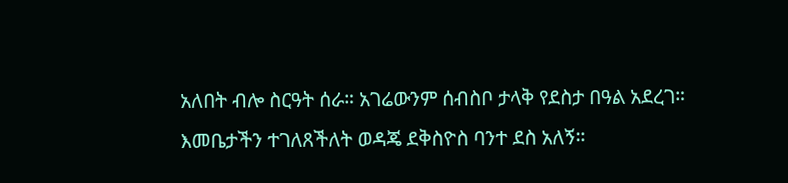አለበት ብሎ ስርዓት ሰራ። አገሬውንም ሰብስቦ ታላቅ የደስታ በዓል አደረገ። እመቤታችን ተገለጸችለት ወዳጄ ደቅስዮስ ባንተ ደስ አለኝ።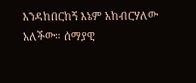እንዳከበርከኝ እኔም አከብርሃለው አለችው። ሰማያዊ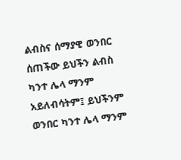ልብስና ሰማያዊ ወንበር ሰጠችው ይህችን ልብስ ካንተ ሌላ ማንም አይለብሳትም፤ ይህችንም ወንበር ካንተ ሌላ ማንም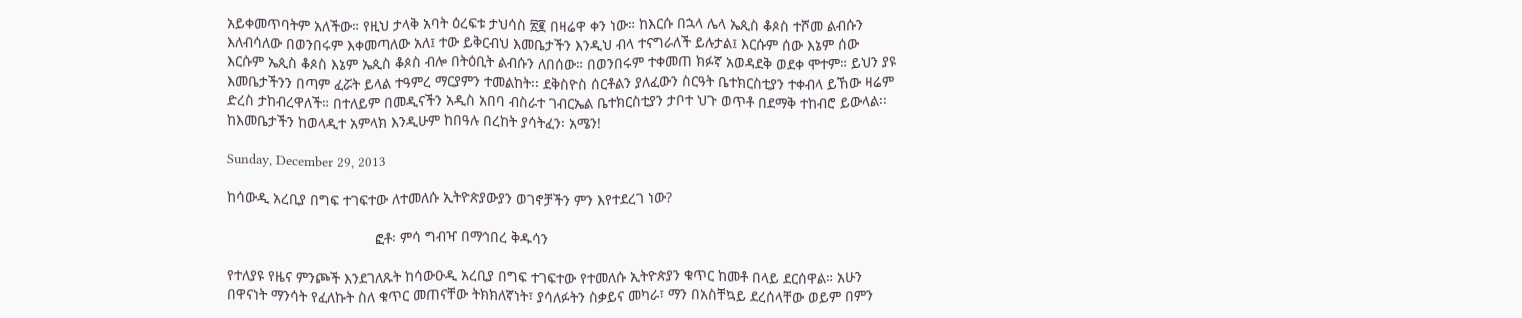አይቀመጥባትም አለችው። የዚህ ታላቅ አባት ዕረፍቱ ታህሳስ ፳፪ በዛሬዋ ቀን ነው። ከእርሱ በኋላ ሌላ ኤጲስ ቆጶስ ተሾመ ልብሱን እለብሳለው በወንበሩም እቀመጣለው አለ፤ ተው ይቅርብህ እመቤታችን እንዲህ ብላ ተናግራለች ይሉታል፤ እርሱም ሰው እኔም ሰው እርሱም ኤጲስ ቆጶስ እኔም ኤጲስ ቆጶስ ብሎ በትዕቢት ልብሱን ለበሰው። በወንበሩም ተቀመጠ ክፉኛ አወዳደቅ ወደቀ ሞተም። ይህን ያዩ እመቤታችንን በጣም ፈሯት ይላል ተዓምረ ማርያምን ተመልከት፡፡ ደቅስዮስ ሰርቶልን ያለፈውን ስርዓት ቤተክርስቲያን ተቀብላ ይኸው ዛሬም ድረስ ታከብረዋለች። በተለይም በመዲናችን አዲስ አበባ ብስራተ ገብርኤል ቤተክርስቲያን ታቦተ ህጉ ወጥቶ በደማቅ ተከብሮ ይውላል፡፡
ከእመቤታችን ከወላዲተ አምላክ እንዲሁም ከበዓሉ በረከት ያሳትፈን፡ አሜን!

Sunday, December 29, 2013

ከሳውዲ አረቢያ በግፍ ተገፍተው ለተመለሱ ኢትዮጵያውያን ወገኖቻችን ምን እየተደረገ ነው?

                                     ፎቶ፡ ምሳ ግብዣ በማኅበረ ቅዱሳን

የተለያዩ የዜና ምንጮች እንደገለጹት ከሳውዑዲ አረቢያ በግፍ ተገፍተው የተመለሱ ኢትዮጵያን ቁጥር ከመቶ በላይ ደርሰዋል። አሁን በዋናነት ማንሳት የፈለኩት ስለ ቁጥር መጠናቸው ትክክለኛነት፣ ያሳለፉትን ስቃይና መካራ፣ ማን በአስቸኳይ ደረሰላቸው ወይም በምን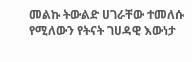መልኩ ትውልድ ሀገራቸው ተመለሱ የሚለውን የትናት ገሀዳዊ እውነታ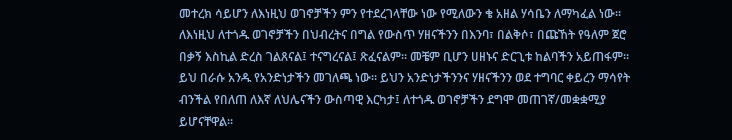መተረክ ሳይሆን ለእነዚህ ወገኖቻችን ምን የተደረገላቸው ነው የሚለውን ቄ አዘል ሃሳቤን ለማካፈል ነው።
ለእነዚህ ለተጎዱ ወገኖቻችን በህብረትና በግል የውስጥ ሃዘናችንን በእንባ፣ በልቅሶ፣ በጩኸት የዓለም ጀሮ በቃኝ እስኪል ድረስ ገልጸናል፤ ተናግረናል፤ ጽፈናልም። መቼም ቢሆን ሀዘኑና ድርጊቱ ከልባችን አይጠፋም። ይህ በራሱ አንዱ የአንድነታችን መገለጫ ነው። ይህን አንድነታችንንና ሃዘናችንን ወደ ተግባር ቀይረን ማሳየት ብንችል የበለጠ ለእኛ ለህሌናችን ውስጣዊ እርካታ፤ ለተጎዱ ወገኖቻችን ደግሞ መጠገኛ/መቋቋሚያ ይሆናቸዋል።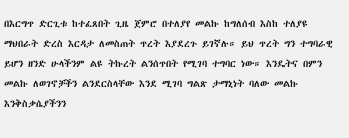በእርግጥ ድርጊቱ ከተፈጸበት ጊዜ ጀምሮ በተለያየ መልኩ ከግለሰብ እስከ ተለያዩ ማህበራት ድረስ እርዳታ ለመስጠት ጥረት እያደረጉ ይገኛሉ። ይህ ጥረት ግን ተግባራዊ ይሆን ዘንድ ሁላችንም ልዩ ትኩረት ልንሰጥበት የሚገባ ተግባር ነው። እንዴትና በምን መልኩ ለወገኖቻችን ልንደርስላቸው እንደ ሚገባ ግልጽ ታማኒነት ባለው መልኩ እንቅስቃሴያችንን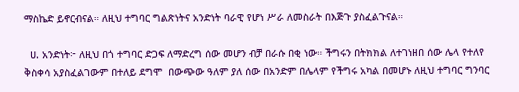ማስኬድ ይኖርብናል። ለዚህ ተግባር ግልጽነትና አንድነት ባራዊ የሆነ ሥራ ለመስራት በእጅጉ ያስፈልጉናል።

  ሀ. አንድነት፦ ለዚህ በጎ ተግባር ድጋፍ ለማድረግ ሰው መሆን ብቻ በራሱ በቂ ነው። ችግሩን በትክክል ለተገነዘበ ሰው ሌላ የተለየ ቅስቀሳ አያስፈልገውም በተለይ ደግሞ  በውጭው ዓለም ያለ ሰው በአንድም በሌላም የችግሩ አካል በመሆኑ ለዚህ ተግባር ግንባር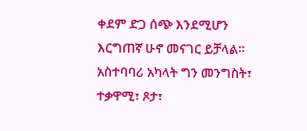ቀደም ድጋ ሰጭ እንደሚሆን እርግጠኛ ሁኖ መናገር ይቻላል። አስተባባሪ አካላት ግን መንግስት፣ ተቃዋሚ፣ ጾታ፣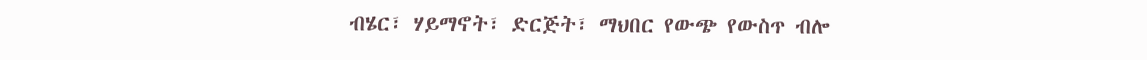ብሄር፣ ሃይማኖት፣ ድርጅት፣ ማህበር የውጭ የውስጥ ብሎ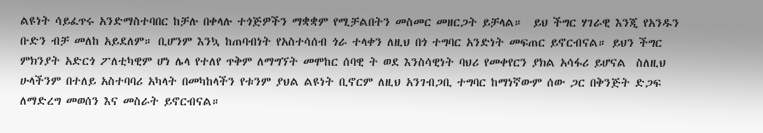ልዩነት ሳይፈጥሩ አንድማስተባበር ከቻሉ በቀላሉ ተጎጅዎችን ማቋቋም የሚቻልበትን መስመር መዘርጋት ይቻላል።  ይህ ችግር ሃገራዊ እንጂ የአንዱን ቡድን ብቻ መለከ አይደለም። ቢሆንም እንኳ ከጠባብነት የአስተሳሰብ ጎራ ተላቀን ለዚህ በጎ ተግባር አንድነት መፍጠር ይኖርብናል። ይህን ችግር ምክንያት አድርጎ ፖለቲካዊም ሆነ ሌላ የተለየ ጥቅም ለማግኘት መሞከር ሰባዊ ት ወደ እንስሳዊነት ባህሪ የመቀየርን ያክል አሳፋሪ ይሆናል  ስለዚህ ሁላችንም በተለይ አስተባባሪ አካላት በመካከላችን የቱንም ያህል ልዩነት ቢኖርም ለዚህ አንገብጋቢ ተግባር ከማነኛውም ሰው ጋር በቅንጅት ድጋፍ ለማድረግ መወሰን እና መስራት ይኖርብናል።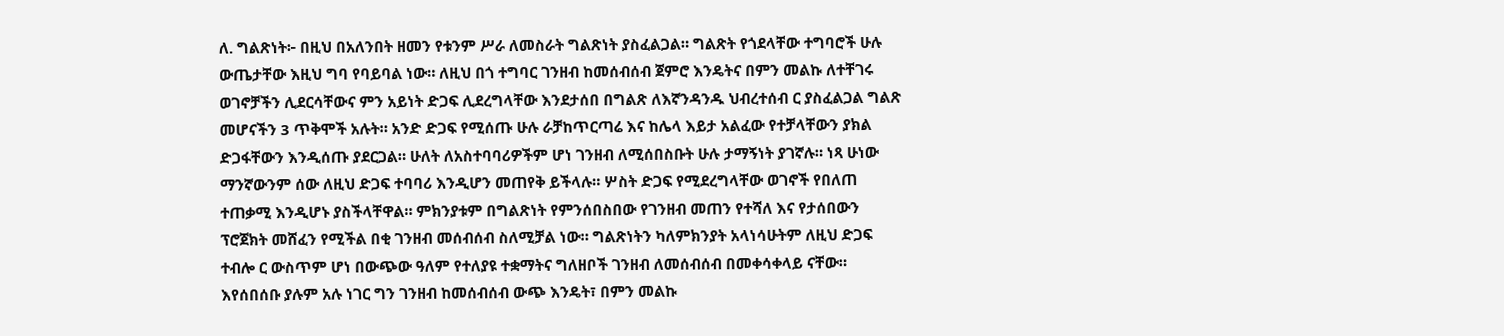ለ. ግልጽነት፦ በዚህ በአለንበት ዘመን የቱንም ሥራ ለመስራት ግልጽነት ያስፈልጋል። ግልጽት የጎደላቸው ተግባሮች ሁሉ ውጤታቸው እዚህ ግባ የባይባል ነው። ለዚህ በጎ ተግባር ገንዘብ ከመሰብሰብ ጀምሮ እንዴትና በምን መልኩ ለተቸገሩ ወገኖቻችን ሊደርሳቸውና ምን አይነት ድጋፍ ሊደረግላቸው እንደታሰበ በግልጽ ለእኛንዳንዱ ህብረተሰብ ር ያስፈልጋል ግልጽ መሆናችን 3 ጥቅሞች አሉት። አንድ ድጋፍ የሚሰጡ ሁሉ ራቻከጥርጣሬ እና ከሌላ እይታ አልፈው የተቻላቸውን ያክል ድጋፋቸውን እንዲሰጡ ያደርጋል። ሁለት ለአስተባባሪዎችም ሆነ ገንዘብ ለሚሰበስቡት ሁሉ ታማኝነት ያገኛሉ። ነጻ ሁነው ማንኛውንም ሰው ለዚህ ድጋፍ ተባባሪ እንዲሆን መጠየቅ ይችላሉ። ሦስት ድጋፍ የሚደረግላቸው ወገኖች የበለጠ ተጠቃሚ እንዲሆኑ ያስችላቸዋል። ምክንያቱም በግልጽነት የምንሰበስበው የገንዘብ መጠን የተሻለ እና የታሰበውን ፕሮጀክት መሸፈን የሚችል በቂ ገንዘብ መሰብሰብ ስለሚቻል ነው። ግልጽነትን ካለምክንያት አላነሳሁትም ለዚህ ድጋፍ ተብሎ ር ውስጥም ሆነ በውጭው ዓለም የተለያዩ ተቋማትና ግለዘቦች ገንዘብ ለመሰብሰብ በመቀሳቀላይ ናቸው። እየሰበሰቡ ያሉም አሉ ነገር ግን ገንዘብ ከመሰብሰብ ውጭ እንዴት፣ በምን መልኩ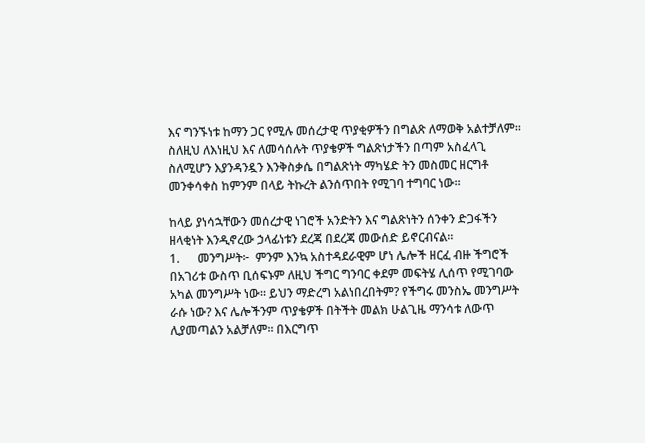እና ግንኙነቱ ከማን ጋር የሚሉ መሰረታዊ ጥያቂዎችን በግልጽ ለማወቅ አልተቻለም። ስለዚህ ለእነዚህ እና ለመሳሰሉት ጥያቄዎች ግልጽነታችን በጣም አስፈላጊ ስለሚሆን እያንዳንዷን እንቅስቃሴ በግልጽነት ማካሄድ ትን መስመር ዘርግቶ መንቀሳቀስ ከምንም በላይ ትኩረት ልንሰጥበት የሚገባ ተግባር ነው።

ከላይ ያነሳኋቸውን መሰረታዊ ነገሮች አንድትን እና ግልጽነትን ሰንቀን ድጋፋችን ዘላቂነት እንዲኖረው ኃላፊነቱን ደረጃ በደረጃ መውሰድ ይኖርብናል።
1.      መንግሥት፦  ምንም እንኳ አስተዳደራዊም ሆነ ሌሎች ዘርፈ ብዙ ችግሮች በአገሪቱ ውስጥ ቢሰፍኑም ለዚህ ችግር ግንባር ቀደም መፍትሄ ሊሰጥ የሚገባው አካል መንግሥት ነው። ይህን ማድረግ አልነበረበትም? የችግሩ መንስኤ መንግሥት ራሱ ነው? እና ሌሎችንም ጥያቄዎች በትችት መልክ ሁልጊዜ ማንሳቱ ለውጥ ሊያመጣልን አልቻለም። በእርግጥ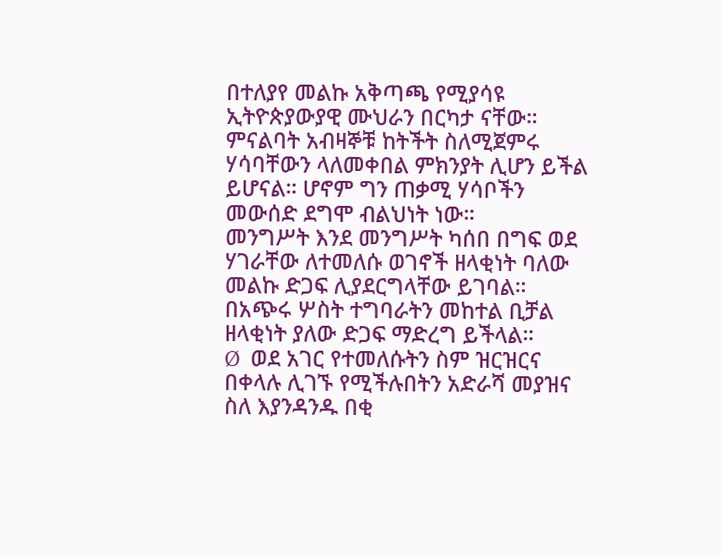በተለያየ መልኩ አቅጣጫ የሚያሳዩ ኢትዮጵያውያዊ ሙህራን በርካታ ናቸው። ምናልባት አብዛኞቹ ከትችት ስለሚጀምሩ ሃሳባቸውን ላለመቀበል ምክንያት ሊሆን ይችል ይሆናል። ሆኖም ግን ጠቃሚ ሃሳቦችን መውሰድ ደግሞ ብልህነት ነው።
መንግሥት እንደ መንግሥት ካሰበ በግፍ ወደ ሃገራቸው ለተመለሱ ወገኖች ዘላቂነት ባለው መልኩ ድጋፍ ሊያደርግላቸው ይገባል። በአጭሩ ሦስት ተግባራትን መከተል ቢቻል ዘላቂነት ያለው ድጋፍ ማድረግ ይችላል።
Ø  ወደ አገር የተመለሱትን ስም ዝርዝርና በቀላሉ ሊገኙ የሚችሉበትን አድራሻ መያዝና ስለ እያንዳንዱ በቂ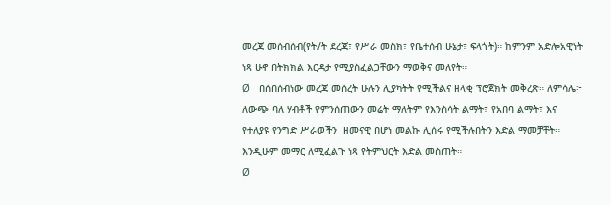መረጃ መሰብሰብ(የት/ት ደረጃ፣ የሥራ መስክ፣ የቤተሰብ ሁኔታ፣ ፍላጎት)። ከምንም አድሎአዊነት ነጻ ሁኖ በትክክል እርዳታ የሚያስፈልጋቸውን ማወቅና መለየት።
Ø   በሰበሰብነው መረጃ መሰረት ሁሉን ሊያካትት የሚችልና ዘላቂ ፕሮጀክት መቅረጽ። ለምሳሌ፦ ለውጭ ባለ ሃብቶች የምንሰጠውን መሬት ማለትም የእንስሳት ልማት፣ የአበባ ልማት፣ እና የተለያዩ የንግድ ሥራወችን  ዘመናዊ በሆነ መልኩ ሊሰሩ የሚችሉበትን እድል ማመቻቸት። እንዲሁም መማር ለሚፈልጉ ነጻ የትምህርት እድል መስጠት።
Ø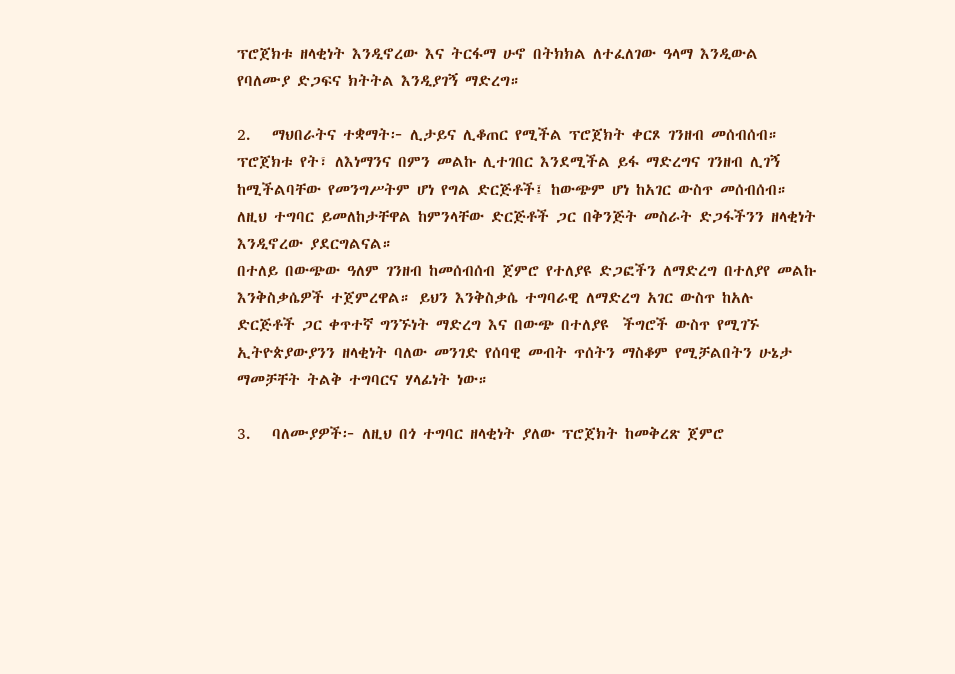ፕሮጀክቱ ዘላቂነት እንዲኖረው እና ትርፋማ ሁኖ በትክክል ለተፈለገው ዓላማ እንዲውል የባለሙያ ድጋፍና ክትትል እንዲያገኝ ማድረግ።

2.   ማህበራትና ተቋማት፦ ሊታይና ሊቆጠር የሚችል ፕሮጀክት ቀርጾ ገንዘብ መሰብሰብ። ፕሮጀክቱ የት፣ ለእነማንና በምን መልኩ ሊተገበር እንደሚችል ይፋ ማድረግና ገንዘብ ሊገኝ ከሚችልባቸው የመንግሥትም ሆነ የግል ድርጅቶች፤ ከውጭም ሆነ ከአገር ውስጥ መሰብሰብ። ለዚህ ተግባር ይመለከታቸዋል ከምንላቸው ድርጅቶች ጋር በቅንጅት መስራት ድጋፋችንን ዘላቂነት እንዲኖረው ያደርግልናል።
በተለይ በውጭው ዓለም ገንዘብ ከመሰብሰብ ጀምሮ የተለያዩ ድጋፎችን ለማድረግ በተለያየ መልኩ እንቅስቃሴዎች ተጀምረዋል። ይህን እንቅስቃሴ ተግባራዊ ለማድረግ አገር ውስጥ ከአሉ ድርጅቶች ጋር ቀጥተኛ ግንኙነት ማድረግ እና በውጭ በተለያዩ  ችግሮች ውስጥ የሚገኙ ኢትዮጵያውያንን ዘላቂነት ባለው መንገድ የሰባዊ መብት ጥሰትን ማስቆም የሚቻልበትን ሁኔታ ማመቻቸት ትልቅ ተግባርና ሃላፊነት ነው።

3.   ባለሙያዎች፦ ለዚህ በጎ ተግባር ዘላቂነት ያለው ፕሮጀክት ከመቅረጽ ጀምሮ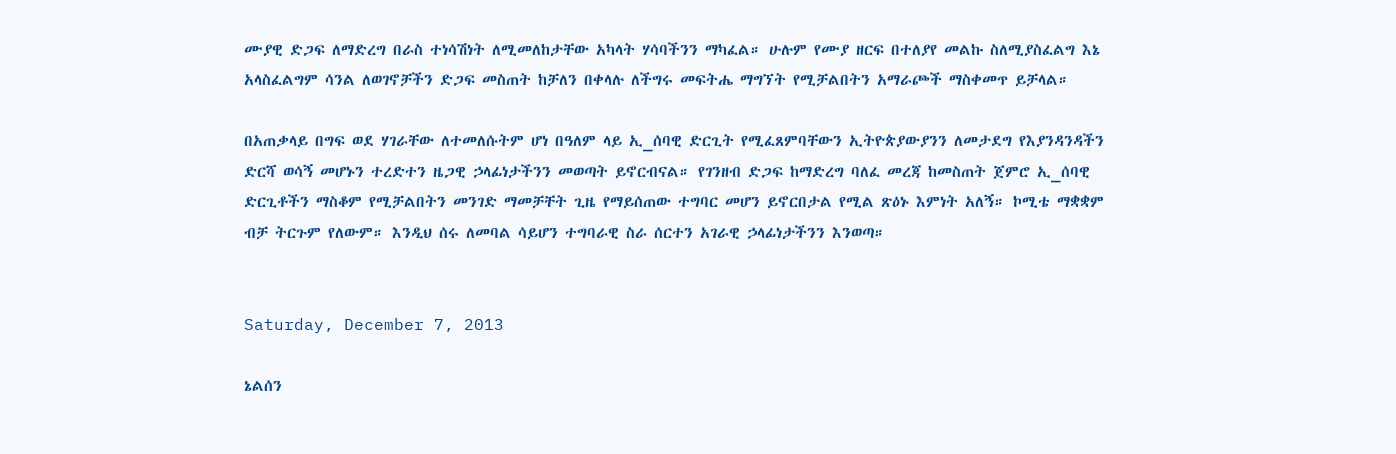ሙያዊ ድጋፍ ለማድረግ በራስ ተነሳሽነት ለሚመለከታቸው አካላት ሃሳባችንን ማካፈል። ሁሉም የሙያ ዘርፍ በተለያየ መልኩ ስለሚያስፈልግ እኔ አላስፈልግም ሳንል ለወገኖቻችን ድጋፍ መስጠት ከቻለን በቀላሉ ለችግሩ መፍትሔ ማግኘት የሚቻልበትን አማራጮች ማስቀመጥ ይቻላል።

በአጠቃላይ በግፍ ወደ ሃገራቸው ለተመለሱትም ሆነ በዓለም ላይ ኢ_ሰባዊ ድርጊት የሚፈጸምባቸውን ኢትዮጵያውያንን ለመታደግ የእያንዳንዳችን ድርሻ ወሳኝ መሆኑን ተረድተን ዜጋዊ ኃላፊነታችንን መወጣት ይኖርብናል። የገንዘብ ድጋፍ ከማድረግ ባለፈ መረጃ ከመስጠት ጀምሮ ኢ_ሰባዊ ድርጊቶችን ማስቆም የሚቻልበትን መንገድ ማመቻቸት ጊዜ የማይሰጠው ተግባር መሆን ይኖርበታል የሚል ጽዕኑ እምነት አለኝ። ኮሚቴ ማቋቋም ብቻ ትርጉም የለውም። እንዲህ ሰሩ ለመባል ሳይሆን ተግባራዊ ስራ ሰርተን አገራዊ ኃላፊነታችንን እንወጣ።


Saturday, December 7, 2013

ኔልሰን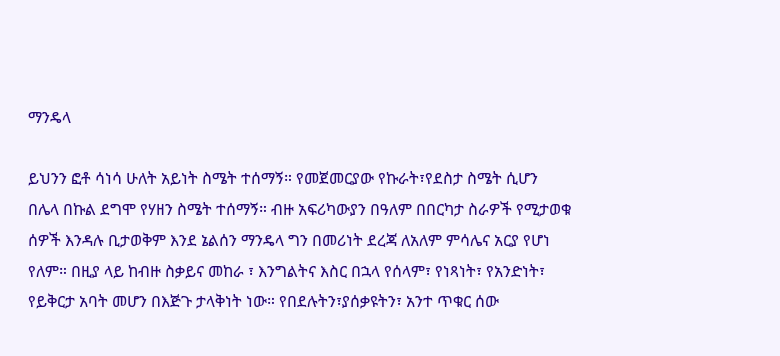ማንዴላ

ይህንን ፎቶ ሳነሳ ሁለት አይነት ስሜት ተሰማኝ። የመጀመርያው የኩራት፣የደስታ ስሜት ሲሆን በሌላ በኩል ደግሞ የሃዘን ስሜት ተሰማኝ። ብዙ አፍሪካውያን በዓለም በበርካታ ስራዎች የሚታወቁ ሰዎች እንዳሉ ቢታወቅም እንደ ኔልሰን ማንዴላ ግን በመሪነት ደረጃ ለአለም ምሳሌና አርያ የሆነ የለም። በዚያ ላይ ከብዙ ስቃይና መከራ ፣ እንግልትና እስር በኋላ የሰላም፣ የነጻነት፣ የአንድነት፣ የይቅርታ አባት መሆን በእጅጉ ታላቅነት ነው። የበደሉትን፣ያሰቃዩትን፣ አንተ ጥቁር ሰው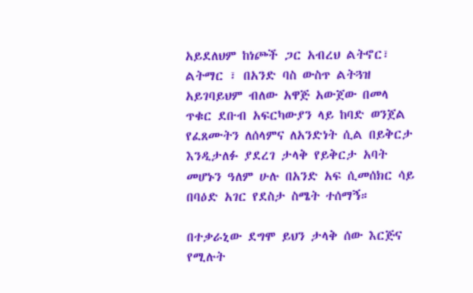አይደለህም ከነጮች ጋር አብረህ ልትኖር፣ ልትማር ፣ በአንድ ባስ ውስጥ ልትጓዝ አይገባይህም ብለው አዋጅ አውጀው በመላ ጥቁር ደቡብ አፍርካውያን ላይ ከባድ ወንጀል የፈጸሙትን ለሰላምና ለአንድነት ሲል በይቅርታ እንዲታለፉ ያደረገ ታላቅ የይቅርታ አባት መሆኑን ዓለም ሁሉ በአንድ አፍ ሲመሰክር ሳይ በባዕድ አገር የደስታ ስሜት ተሰማኝ።

በተቃራኒው ደግሞ ይህን ታላቅ ሰው እርጅና የሚሉት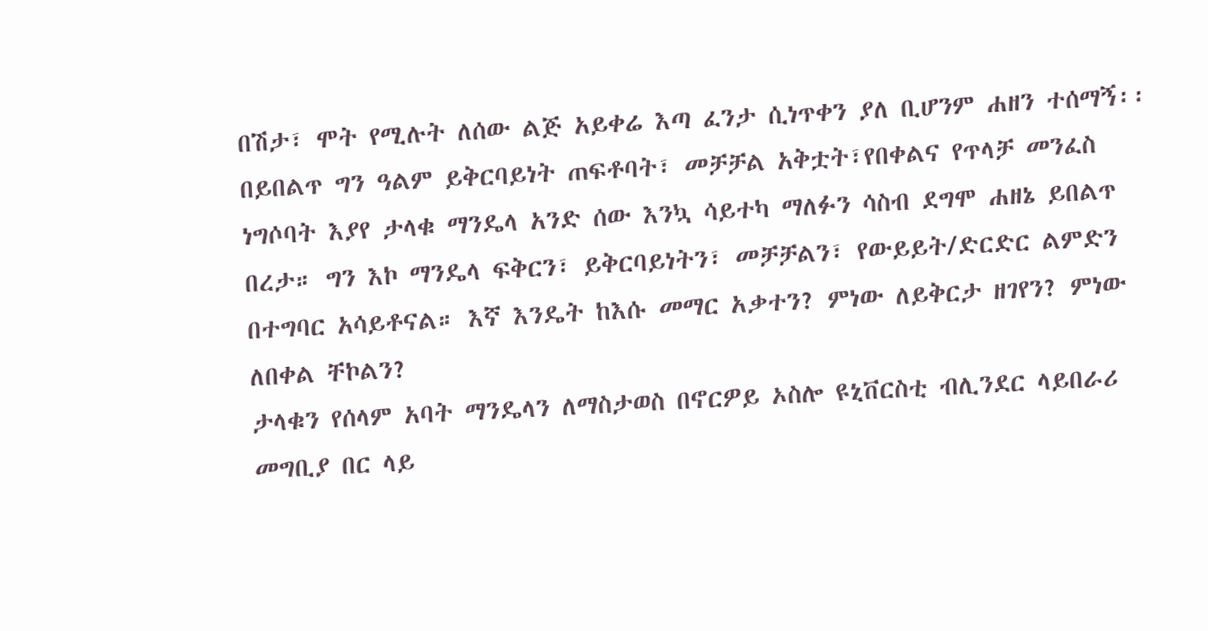በሽታ፣ ሞት የሚሉት ለሰው ልጅ አይቀሬ እጣ ፈንታ ሲነጥቀን ያለ ቢሆንም ሐዘን ተሰማኝ፡፡ በይበልጥ ግን ዓልም ይቅርባይነት ጠፍቶባት፣ መቻቻል አቅቷት፣የበቀልና የጥላቻ መንፈስ ነግሶባት እያየ ታላቁ ማንዴላ አንድ ሰው እንኳ ሳይተካ ማለፉን ሳስብ ደግሞ ሐዘኔ ይበልጥ በረታ። ግን እኮ ማንዴላ ፍቅርን፣ ይቅርባይነትን፣ መቻቻልን፣ የውይይት/ድርድር ልምድን በተግባር አሳይቶናል። እኛ እንዴት ከእሱ መማር አቃተን? ምነው ለይቅርታ ዘገየን? ምነው ለበቀል ቸኮልን?
ታላቁን የሰላም አባት ማንዴላን ለማስታወስ በኖርዎይ ኦስሎ ዩኒቨርስቲ ብሊንደር ላይበራሪ መግቢያ በር ላይ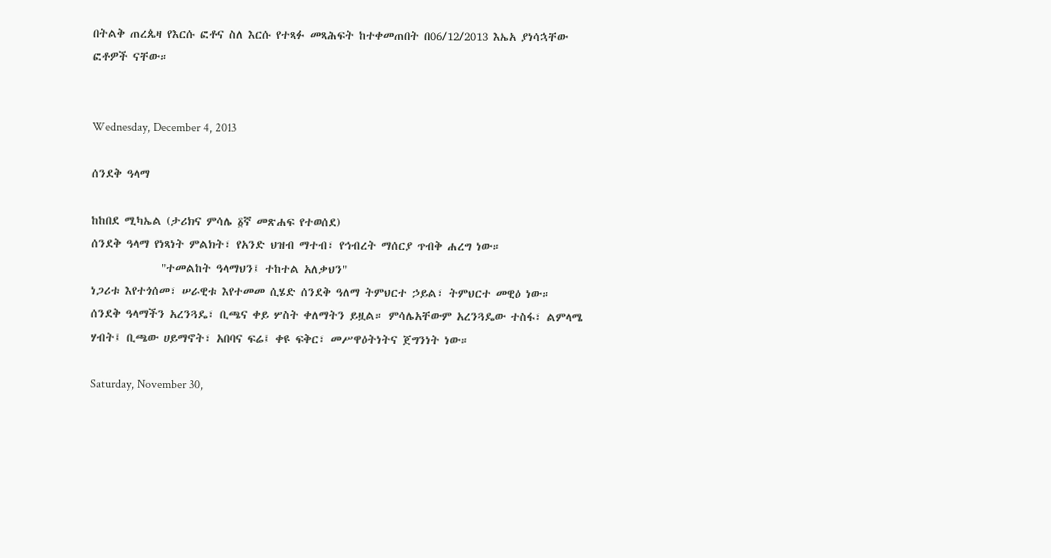በትልቅ ጠረጴዛ የእርሱ ፎቶና ስለ እርሱ የተጻፉ መጻሕፍት ከተቀመጠበት በ06/12/2013 እኤአ ያነሳኋቸው ፎቶዎች ናቸው።


Wednesday, December 4, 2013

ሰንደቅ ዓላማ

ከከበደ ሚካኤል (ታሪክና ምሳሌ ፩ኛ መጽሐፍ የተወሰደ)
ሰንደቅ ዓላማ የነጻነት ምልክት፣ የአንድ ህዝብ ማተብ፣ የኅብረት ማሰርያ ጥብቅ ሐረግ ነው።
              "ተመልከት ዓላማህን፤ ተከተል አለቃህን"
ነጋሪቱ እየተጎሰመ፣ ሠራዊቱ እየተመመ ሲሄድ ሰንደቅ ዓለማ ትምህርተ ኃይል፣ ትምህርተ መዊዕ ነው።
ሰንደቅ ዓላማችን አረንጓዴ፣ ቢጫና ቀይ ሦስት ቀለማትን ይዟል። ምሳሌአቸውም አረንጓዴው ተስፋ፣ ልምላሜ ሃብት፤ ቢጫው ሀይማኖት፣ አበባና ፍሬ፤ ቀዩ ፍቅር፣ መሥዋዕትነትና ጀግንነት ነው።

Saturday, November 30,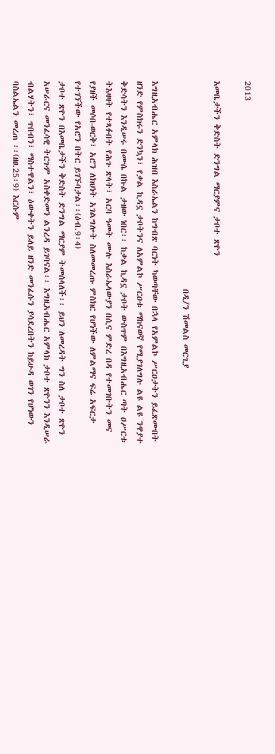2013

እመቤታችን ቅድስት ድንግል ማርያምና ታቦተ ጽዮን

                                                    በዲ/ን ሽመልስ መርጊያ

እግዚአብሔር አምላክ ሕዝበ እስራኤልን ከግብጽ ባርነት ካወጣቸው በኋላ የአምልኮ ሥርዐታትን ይፈጽሙበት ዘንድ የምስክሩን ድንኳን፣ የቃል ኪዳኗ ታቦትንና ለአምልኮ ሥርዐቱ ማከናወኛ የሚያገለግሉ ልዩ ልዩ ንዋያተ ቅድሳትን እንዲሠሩ በሙሴ በኩል ታዘው ነበር፡፡ ከቃል ኪዳኗ ታቦት ውስጥም በእግዚአብሔር ጣት ዐሥርቱ ትእዛዛት የተጻፉበት የሕጉ ጽላት፣ አርባ ዓመት ሙሉ እስራኤላውያን በሲና ምድረ በዳ የተመገቡትን መና የያዘች መሶበ-ወርቅ፣ አሮን ለክህነት አገልግሎት ስለመመረጡ ምስክር የሆነችው ለምልማና ፍሬ አፍርታ የተገኘችው የአሮን በትር ይገኙባታል፡፡(ዕብ.9፡4)
ታቦተ ጽዮን በእመቤታችን ቅድስት ድንግል ማርያም ትመሰላለች፡፡ ይህን ለመረዳት ግን ስለ ታቦተ ጽዮን አሠራርና መንፈሳዊ ትርጉም አስቀድመን ልንረዳ ይገባናል፡፡ እግዚአብሔር አምላክ ታቦተ ጽዮንን እንዲሠራ ብልሃትን፣ ጥበብን፣ ማስተዋልን፣ ዕውቀትን ይለይ ዘንድ መንፈሱን ያሳደረበትን ከይሁዳ ወገን የሆነውን ባስልኤልን መረጠ ፡፡(ዘፀ.25፡9) እርሱም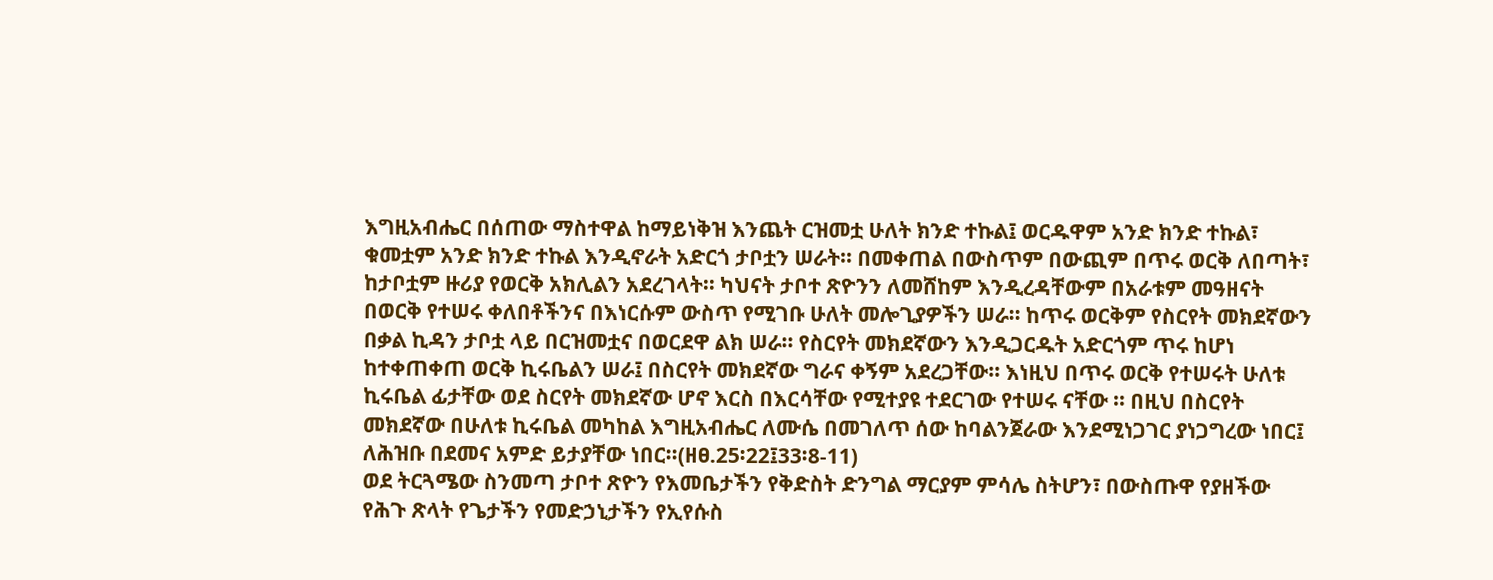እግዚአብሔር በሰጠው ማስተዋል ከማይነቅዝ እንጨት ርዝመቷ ሁለት ክንድ ተኩል፤ ወርዱዋም አንድ ክንድ ተኩል፣ ቁመቷም አንድ ክንድ ተኩል እንዲኖራት አድርጎ ታቦቷን ሠራት፡፡ በመቀጠል በውስጥም በውጪም በጥሩ ወርቅ ለበጣት፣ ከታቦቷም ዙሪያ የወርቅ አክሊልን አደረገላት፡፡ ካህናት ታቦተ ጽዮንን ለመሸከም እንዲረዳቸውም በአራቱም መዓዘናት በወርቅ የተሠሩ ቀለበቶችንና በእነርሱም ውስጥ የሚገቡ ሁለት መሎጊያዎችን ሠራ፡፡ ከጥሩ ወርቅም የስርየት መክደኛውን በቃል ኪዳን ታቦቷ ላይ በርዝመቷና በወርደዋ ልክ ሠራ፡፡ የስርየት መክደኛውን እንዲጋርዱት አድርጎም ጥሩ ከሆነ ከተቀጠቀጠ ወርቅ ኪሩቤልን ሠራ፤ በስርየት መክደኛው ግራና ቀኝም አደረጋቸው፡፡ እነዚህ በጥሩ ወርቅ የተሠሩት ሁለቱ ኪሩቤል ፊታቸው ወደ ስርየት መክደኛው ሆኖ እርስ በእርሳቸው የሚተያዩ ተደርገው የተሠሩ ናቸው ፡፡ በዚህ በስርየት መክደኛው በሁለቱ ኪሩቤል መካከል እግዚአብሔር ለሙሴ በመገለጥ ሰው ከባልንጀራው እንደሚነጋገር ያነጋግረው ነበር፤ ለሕዝቡ በደመና አምድ ይታያቸው ነበር፡፡(ዘፀ.25፡22፤33፡8-11)
ወደ ትርጓሜው ስንመጣ ታቦተ ጽዮን የእመቤታችን የቅድስት ድንግል ማርያም ምሳሌ ስትሆን፣ በውስጡዋ የያዘችው የሕጉ ጽላት የጌታችን የመድኃኒታችን የኢየሱስ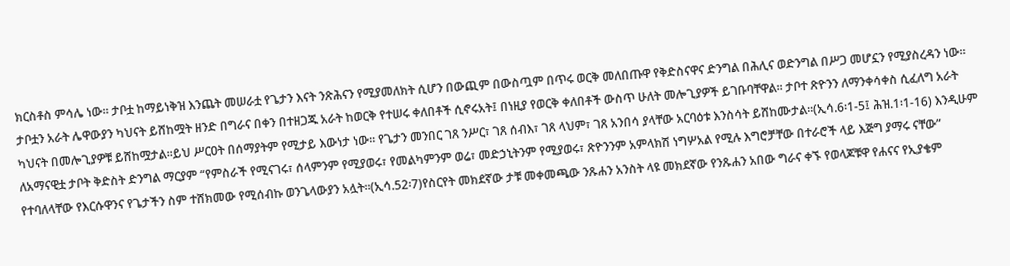ክርስቶስ ምሳሌ ነው፡፡ ታቦቷ ከማይነቅዝ እንጨት መሠራቷ የጌታን እናት ንጽሕናን የሚያመለክት ሲሆን በውጪም በውስጧም በጥሩ ወርቅ መለበጡዋ የቅድስናዋና ድንግል በሕሊና ወድንግል በሥጋ መሆኗን የሚያስረዳን ነው፡፡ ታቦቷን አራት ሌዋውያን ካህናት ይሸከሟት ዘንድ በግራና በቀን በተዘጋጁ አራት ከወርቅ የተሠሩ ቀለበቶች ሲኖሩአት፤ በነዚያ የወርቅ ቀለበቶች ውስጥ ሁለት መሎጊያዎች ይገቡባቸዋል፡፡ ታቦተ ጽዮንን ለማንቀሳቀስ ሲፈለግ አራት ካህናት በመሎጊያዎቹ ይሸከሟታል፡፡ይህ ሥርዐት በሰማያትም የሚታይ እውነታ ነው፡፡ የጌታን መንበር ገጸ ንሥር፣ ገጸ ሰብእ፣ ገጸ ላህም፣ ገጸ አንበሳ ያላቸው አርባዕቱ እንስሳት ይሸከሙታል፡፡(ኢሳ.6፡1-5፤ ሕዝ.1፡1-16) እንዲሁም ለአማናዊቷ ታቦት ቅድስት ድንግል ማርያም “የምስራች የሚናገሩ፣ ሰላምንም የሚያወሩ፣ የመልካምንም ወሬ፣ መድኃኒትንም የሚያወሩ፣ ጽዮንንም አምላክሽ ነግሦአል የሚሉ እግሮቻቸው በተራሮች ላይ እጅግ ያማሩ ናቸው” የተባለላቸው የእርሱዋንና የጌታችን ስም ተሸክመው የሚሰብኩ ወንጌላውያን አሏት፡፡(ኢሳ.52፡7)የስርየት መክደኛው ታቹ መቀመጫው ንጹሐን አንስት ላዩ መክደኛው የንጹሐን አበው ግራና ቀኙ የወላጆቹዋ የሐናና የኢያቄም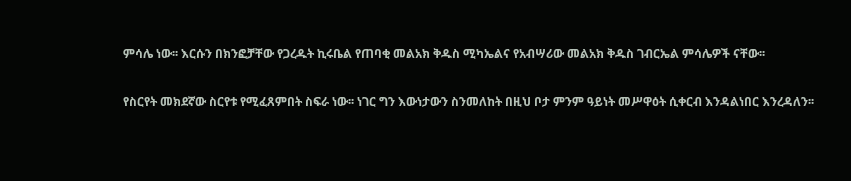ምሳሌ ነው፡፡ እርሱን በክንፎቻቸው የጋረዱት ኪሩቤል የጠባቂ መልአክ ቅዱስ ሚካኤልና የአብሣሪው መልአክ ቅዱስ ገብርኤል ምሳሌዎች ናቸው፡፡

የስርየት መክደኛው ስርየቱ የሚፈጸምበት ስፍራ ነው፡፡ ነገር ግን እውነታውን ስንመለከት በዚህ ቦታ ምንም ዓይነት መሥዋዕት ሲቀርብ እንዳልነበር እንረዳለን፡፡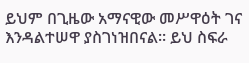ይህም በጊዜው አማናዊው መሥዋዕት ገና እንዳልተሠዋ ያስገነዝበናል፡፡ ይህ ስፍራ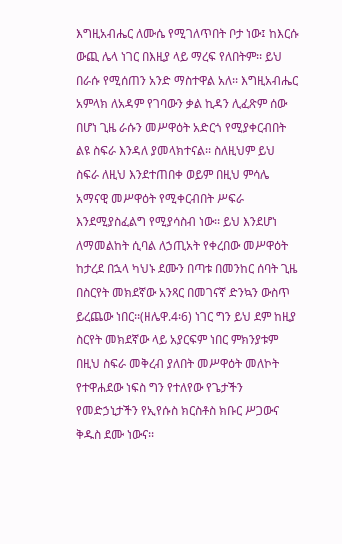እግዚአብሔር ለሙሴ የሚገለጥበት ቦታ ነው፤ ከእርሱ ውጪ ሌላ ነገር በእዚያ ላይ ማረፍ የለበትም፡፡ ይህ በራሱ የሚሰጠን አንድ ማስተዋል አለ፡፡ እግዚአብሔር አምላክ ለአዳም የገባውን ቃል ኪዳን ሊፈጽም ሰው በሆነ ጊዜ ራሱን መሥዋዕት አድርጎ የሚያቀርብበት ልዩ ስፍራ እንዳለ ያመላክተናል፡፡ ስለዚህም ይህ ስፍራ ለዚህ እንደተጠበቀ ወይም በዚህ ምሳሌ አማናዊ መሥዋዕት የሚቀርብበት ሥፍራ እንደሚያስፈልግ የሚያሳስብ ነው፡፡ ይህ እንደሆነ ለማመልከት ሲባል ለኃጢአት የቀረበው መሥዋዕት ከታረደ በኋላ ካህኑ ደሙን በጣቱ በመንከር ሰባት ጊዜ በስርየት መክደኛው አንጻር በመገናኛ ድንኳን ውስጥ ይረጨው ነበር፡፡(ዘሌዋ.4፡6) ነገር ግን ይህ ደም ከዚያ ስርየት መክደኛው ላይ አያርፍም ነበር ምክንያቱም በዚህ ስፍራ መቅረብ ያለበት መሥዋዕት መለኮት የተዋሐደው ነፍስ ግን የተለየው የጌታችን የመድኃኒታችን የኢየሱስ ክርስቶስ ክቡር ሥጋውና ቅዱስ ደሙ ነውና፡፡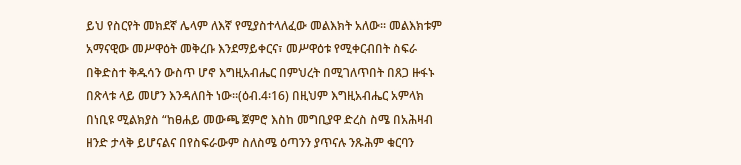ይህ የስርየት መክደኛ ሌላም ለእኛ የሚያስተላለፈው መልእክት አለው፡፡ መልእክቱም አማናዊው መሥዋዕት መቅረቡ እንደማይቀርና፣ መሥዋዕቱ የሚቀርብበት ስፍራ በቅድስተ ቅዱሳን ውስጥ ሆኖ እግዚአብሔር በምህረት በሚገለጥበት በጸጋ ዙፋኑ በጽላቱ ላይ መሆን እንዳለበት ነው፡፡(ዕብ.4፡16) በዚህም እግዚአብሔር አምላክ በነቢዩ ሚልክያስ “ከፀሐይ መውጫ ጀምሮ እስከ መግቢያዋ ድረስ ስሜ በአሕዛብ ዘንድ ታላቅ ይሆናልና በየስፍራውም ስለስሜ ዕጣንን ያጥናሉ ንጹሕም ቁርባን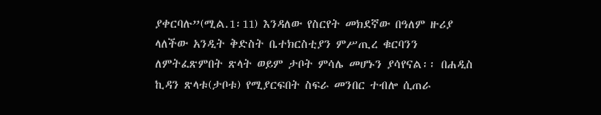ያቀርባሉ”(ሚል.1፡11) እንዳለው የስርየት መክደኛው በዓለም ዙሪያ ላለችው አንዲት ቅድስት ቤተክርስቲያን ምሥጢረ ቁርባንን ለምትፈጽምበት ጽላት ወይም ታቦት ምሳሌ መሆኑን ያሳየናል፡፡ በሐዲስ ኪዳን ጽላቱ(ታቦቱ) የሚያርፍበት ስፍራ መንበር ተብሎ ሲጠራ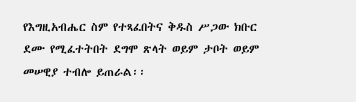የእግዚአብሔር ስም የተጻፈበትና ቅዱስ ሥጋው ክቡር ደሙ የሚፈተትበት ደግሞ ጽላት ወይም ታቦት ወይም መሠዊያ ተብሎ ይጠራል፡፡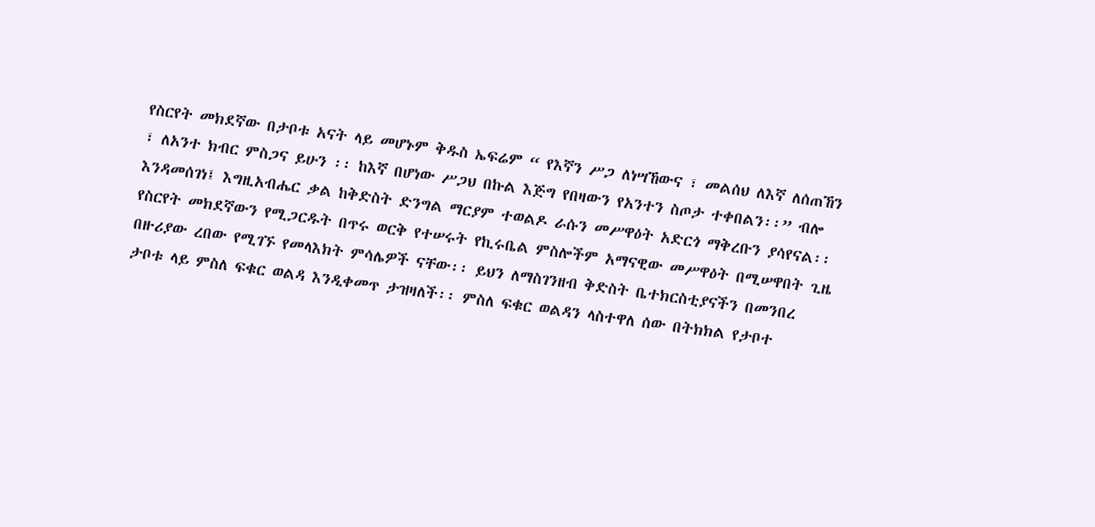የስርየት መክደኛው በታቦቱ አናት ላይ መሆኑም ቅዱስ ኤፍሬም “ የእኛን ሥጋ ለነሣኸውና ፣ መልሰህ ለእኛ ለሰጠኸን ፣ ለአንተ ክብር ምስጋና ይሁን ፡፡ ከእኛ በሆነው ሥጋህ በኩል እጅግ የበዛውን የአንተን ስጦታ ተቀበልን፡፡” ብሎ እንዳመሰገነ፤ እግዚአብሔር ቃል ከቅድስት ድንግል ማርያም ተወልዶ ራሱን መሥዋዕት አድርጎ ማቅረቡን ያሳየናል፡፡ የስርየት መክደኛውን የሚጋርዱት በጥሩ ወርቅ የተሠሩት የኪሩቤል ምስሎችም አማናዊው መሥዋዕት በሚሠዋበት ጊዜ በዙሪያው ረበው የሚገኙ የመላእክት ምሳሌዎች ናቸው፡፡ ይህን ለማስገንዘብ ቅድስት ቤተክርስቲያናችን በመንበረ ታቦቱ ላይ ምስለ ፍቁር ወልዳ እንዲቀመጥ ታዝዛለች፡፡ ምስለ ፍቁር ወልዳን ላስተዋለ ሰው በትክክል የታቦተ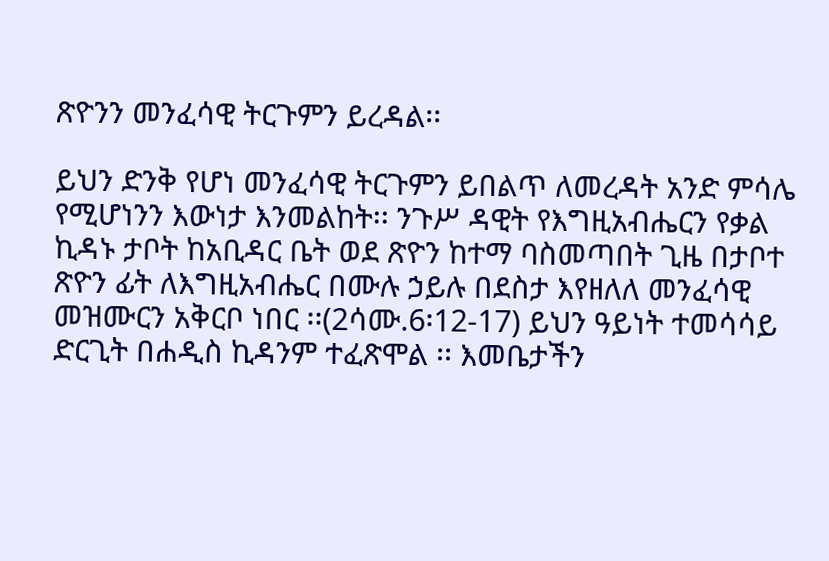ጽዮንን መንፈሳዊ ትርጉምን ይረዳል፡፡

ይህን ድንቅ የሆነ መንፈሳዊ ትርጉምን ይበልጥ ለመረዳት አንድ ምሳሌ የሚሆነንን እውነታ እንመልከት፡፡ ንጉሥ ዳዊት የእግዚአብሔርን የቃል ኪዳኑ ታቦት ከአቢዳር ቤት ወደ ጽዮን ከተማ ባስመጣበት ጊዜ በታቦተ ጽዮን ፊት ለእግዚአብሔር በሙሉ ኃይሉ በደስታ እየዘለለ መንፈሳዊ መዝሙርን አቅርቦ ነበር ፡፡(2ሳሙ.6፡12-17) ይህን ዓይነት ተመሳሳይ ድርጊት በሐዲስ ኪዳንም ተፈጽሞል ፡፡ እመቤታችን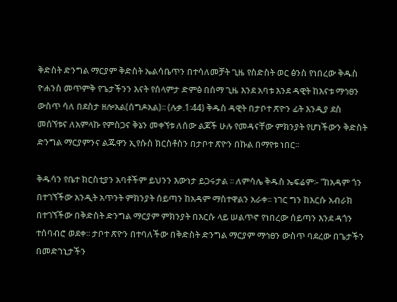ቅድስት ድንግል ማርያም ቅድስት ኤልሳቤጥን በተሳለመቻት ጊዜ የስድስት ወር ፅንስ የነበረው ቅዱስ ዮሐንስ መጥምቅ የጌታችንን እናት የሰላምታ ድምፅ በሰማ ጊዜ እንደ አባቱ እንደ ዳዊት ከእናቱ ማኅፀን ውስጥ ሳለ በደስታ ዘሎአል(ሰግዶአል)፡፡ (ሉቃ.1፡44) ቅዱስ ዳዊት በታቦተ ጽዮን ፊት እንዲያ ደስ መሰኘቱና ለአምላኩ የምስጋና ቅኔን መቀኘቱ ለሰው ልጆች ሁሉ የመዳናቸው ምክንያት የሆነችውን ቅድስት ድንግል ማርያምንና ልጁዋን ኢየሱስ ክርስቶስን በታቦተ ጽዮን በኩል በማየቱ ነበር፡፡

ቅዱሳን የቤተ ክርስቲያን አባቶችም ይህንን እውነታ ይጋሩታል ፡፡ ለምሳሌ ቅዱስ ኤፍሬም፡- “ከአዳም ጎን በተገኘችው አንዲት አጥንት ምክንያት ሰይጣን ከአዳም ማስተዋልን አራቀ፡፡ ነገር ግን ከእርሱ አብራክ በተገኘችው በቅድስት ድንግል ማርያም ምክንያት በእርሱ ላይ ሠልጥኖ የነበረው ሰይጣን እንደ ዳጎን ተሰባብሮ ወደቀ፡፡ ታቦተ ጽዮን በተባለችው በቅድስት ድንግል ማርያም ማኅፀን ውስጥ ባደረው በጌታችን በመድኀኒታችን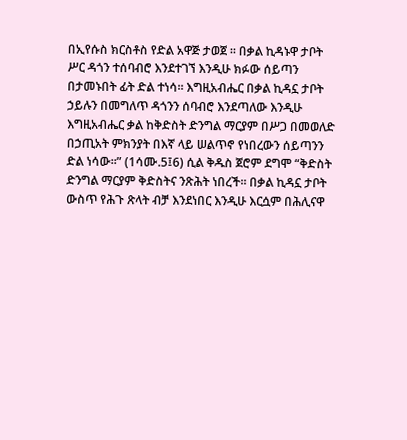በኢየሱስ ክርስቶስ የድል አዋጅ ታወጀ ፡፡ በቃል ኪዳኑዋ ታቦት ሥር ዳጎን ተሰባብሮ እንደተገኘ እንዲሁ ክፉው ሰይጣን በታመኑበት ፊት ድል ተነሳ፡፡ እግዚአብሔር በቃል ኪዳኗ ታቦት ኃይሉን በመግለጥ ዳጎንን ሰባብሮ እንደጣለው እንዲሁ እግዚአብሔር ቃል ከቅድስት ድንግል ማርያም በሥጋ በመወለድ በኃጢአት ምክንያት በእኛ ላይ ሠልጥኖ የነበረውን ሰይጣንን ድል ነሳው፡፡” (1ሳሙ.5፤6) ሲል ቅዱስ ጀሮም ደግሞ “ቅድስት ድንግል ማርያም ቅድስትና ንጽሕት ነበረች፡፡ በቃል ኪዳኗ ታቦት ውስጥ የሕጉ ጽላት ብቻ እንደነበር እንዲሁ እርሷም በሕሊናዋ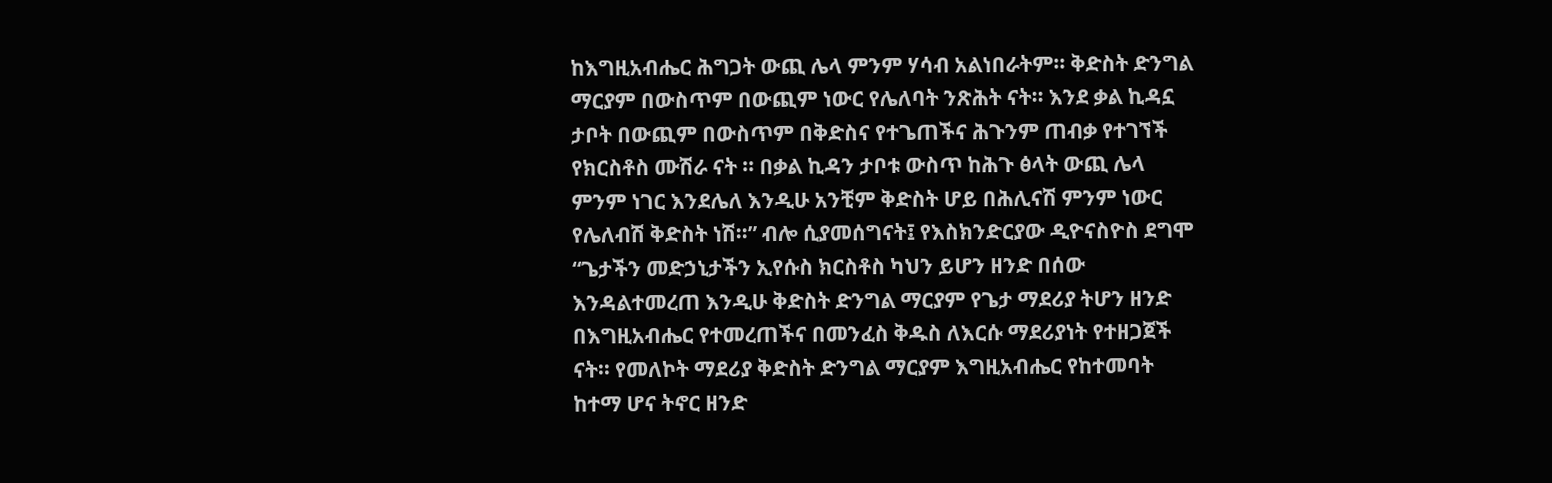ከእግዚአብሔር ሕግጋት ውጪ ሌላ ምንም ሃሳብ አልነበራትም፡፡ ቅድስት ድንግል ማርያም በውስጥም በውጪም ነውር የሌለባት ንጽሕት ናት፡፡ እንደ ቃል ኪዳኗ ታቦት በውጪም በውስጥም በቅድስና የተጌጠችና ሕጉንም ጠብቃ የተገኘች የክርስቶስ ሙሽራ ናት ፡፡ በቃል ኪዳን ታቦቱ ውስጥ ከሕጉ ፅላት ውጪ ሌላ ምንም ነገር እንደሌለ እንዲሁ አንቺም ቅድስት ሆይ በሕሊናሽ ምንም ነውር የሌለብሽ ቅድስት ነሽ፡፡” ብሎ ሲያመሰግናት፤ የእስክንድርያው ዲዮናስዮስ ደግሞ “ጌታችን መድኃኒታችን ኢየሱስ ክርስቶስ ካህን ይሆን ዘንድ በሰው እንዳልተመረጠ እንዲሁ ቅድስት ድንግል ማርያም የጌታ ማደሪያ ትሆን ዘንድ በእግዚአብሔር የተመረጠችና በመንፈስ ቅዱስ ለእርሱ ማደሪያነት የተዘጋጀች ናት፡፡ የመለኮት ማደሪያ ቅድስት ድንግል ማርያም እግዚአብሔር የከተመባት ከተማ ሆና ትኖር ዘንድ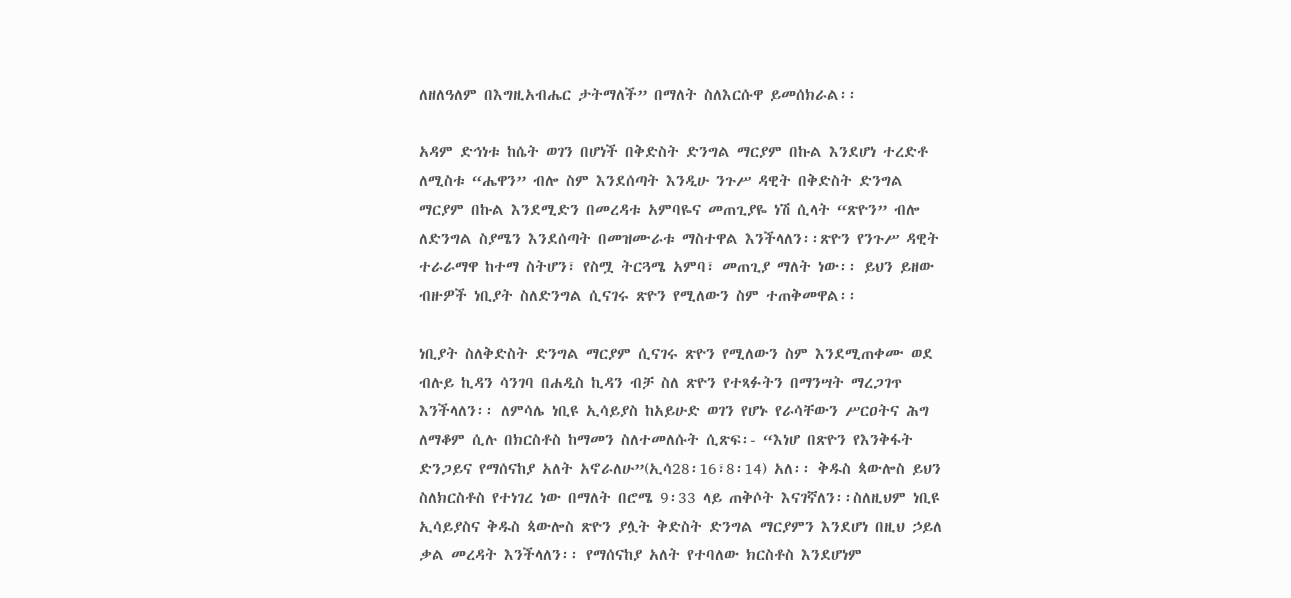ለዘለዓለም በእግዚአብሔር ታትማለች” በማለት ስለእርሱዋ ይመሰክራል፡፡

አዳም ድኅነቱ ከሴት ወገን በሆነች በቅድስት ድንግል ማርያም በኩል እንደሆነ ተረድቶ ለሚስቱ “ሔዋን” ብሎ ስም እንደሰጣት እንዲሁ ንጉሥ ዳዊት በቅድስት ድንግል ማርያም በኩል እንደሚድን በመረዳቱ አምባዬና መጠጊያዬ ነሽ ሲላት “ጽዮን” ብሎ ለድንግል ስያሜን እንደሰጣት በመዝሙራቱ ማስተዋል እንችላለን፡፡ጽዮን የንጉሥ ዳዊት ተራራማዋ ከተማ ስትሆን፣ የስሟ ትርጓሜ አምባ፣ መጠጊያ ማለት ነው፡፡ ይህን ይዘው ብዙዎች ነቢያት ስለድንግል ሲናገሩ ጽዮን የሚለውን ስም ተጠቅመዋል፡፡

ነቢያት ስለቅድስት ድንግል ማርያም ሲናገሩ ጽዮን የሚለውን ስም እንደሚጠቀሙ ወደ ብሉይ ኪዳን ሳንገባ በሐዲስ ኪዳን ብቻ ስለ ጽዮን የተጻፉትን በማንሣት ማረጋገጥ እንችላለን፡፡ ለምሳሌ ነቢዩ ኢሳይያስ ከአይሁድ ወገን የሆኑ የራሳቸውን ሥርዐትና ሕግ ለማቆም ሲሉ በክርስቶስ ከማመን ስለተመለሱት ሲጽፍ፡- “እነሆ በጽዮን የእንቅፋት ድንጋይና የማሰናከያ አለት አኖራለሁ”(ኢሳ28፡16፣8፡14) አለ፡፡ ቅዱስ ጳውሎስ ይህን ስለክርስቶስ የተነገረ ነው በማለት በሮሜ 9፡33 ላይ ጠቅሶት እናገኛለን፡፡ስለዚህም ነቢዩ ኢሳይያስና ቅዱስ ጳውሎስ ጽዮን ያሏት ቅድስት ድንግል ማርያምን እንደሆነ በዚህ ኃይለ ቃል መረዳት እንችላለን፡፡ የማሰናከያ አለት የተባለው ክርስቶስ እንደሆነም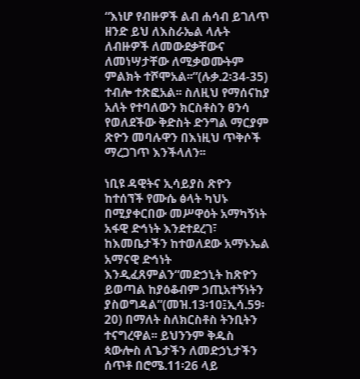“እነሆ የብዙዎች ልብ ሐሳብ ይገለጥ ዘንድ ይህ ለእስራኤል ላሉት ለብዙዎች ለመውደቃቸውና ለመነሣታቸው ለሚቃወሙትም ምልክት ተሾሞአል፡፡”(ሉቃ.2፡34-35) ተብሎ ተጽፎአል፡፡ ስለዚህ የማሰናከያ አለት የተባለውን ክርስቶስን ፀንሳ የወለደችው ቅድስት ድንግል ማርያም ጽዮን መባሉዋን በእነዚህ ጥቅሶች ማረጋገጥ እንችላለን፡፡

ነቢዩ ዳዊትና ኢሳይያስ ጽዮን ከተሰኘች የሙሴ ፅላት ካህኑ በሚያቀርበው መሥዋዕት አማካኝነት አፋዊ ድኅነት እንደተደረገ፣ ከእመቤታችን ከተወለደው አማኑኤል አማናዊ ድኅነት እንዲፈጸምልን“መድኃኒት ከጽዮን ይወጣል ከያዕቆብም ኃጢአተኝነትን ያስወግዳል”(መዝ.13፡10፤ኢሳ.59፡20) በማለት ስለክርስቶስ ትንቢትን ተናግረዋል፡፡ ይህንንም ቅዱስ ጳውሎስ ለጌታችን ለመድኃኒታችን ሰጥቶ በሮሜ.11፡26 ላይ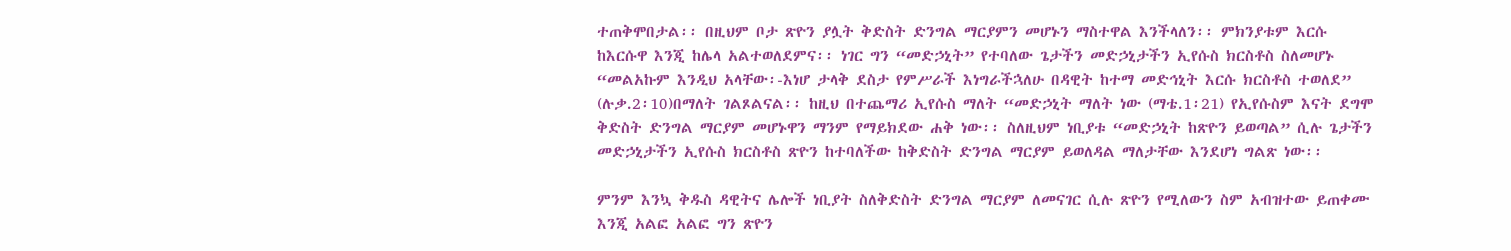ተጠቅሞበታል፡፡ በዚህም ቦታ ጽዮን ያሏት ቅድስት ድንግል ማርያምን መሆኑን ማስተዋል እንችላለን፡፡ ምክንያቱም እርሱ ከእርሱዋ እንጂ ከሌላ አልተወለደምና፡፡ ነገር ግን “መድኃኒት” የተባለው ጌታችን መድኃኒታችን ኢየሱስ ክርስቶስ ስለመሆኑ “መልአኩም እንዲህ አላቸው፡-እነሆ ታላቅ ደስታ የምሥራች እነግራችኋለሁ በዳዊት ከተማ መድኅኒት እርሱ ክርስቶስ ተወለደ” (ሉቃ.2፡10)በማለት ገልጾልናል፡፡ ከዚህ በተጨማሪ ኢየሱስ ማለት “መድኃኒት ማለት ነው (ማቴ.1፡21) የኢየሱስም እናት ደግሞ ቅድስት ድንግል ማርያም መሆኑዋን ማንም የማይክደው ሐቅ ነው፡፡ ስለዚህም ነቢያቱ “መድኃኒት ከጽዮን ይወጣል” ሲሉ ጌታችን መድኃኒታችን ኢየሱስ ክርስቶስ ጽዮን ከተባለችው ከቅድስት ድንግል ማርያም ይወለዳል ማለታቸው እንደሆነ ግልጽ ነው፡፡

ምንም እንኳ ቅዱስ ዳዊትና ሌሎች ነቢያት ስለቅድስት ድንግል ማርያም ለመናገር ሲሉ ጽዮን የሚለውን ስም አብዝተው ይጠቀሙ እንጂ አልፎ አልፎ ግን ጽዮን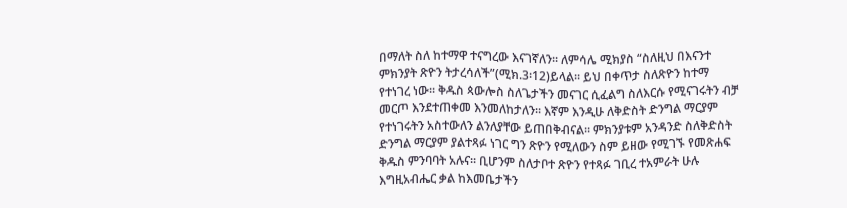በማለት ስለ ከተማዋ ተናግረው እናገኛለን፡፡ ለምሳሌ ሚክያስ “ስለዚህ በእናንተ ምክንያት ጽዮን ትታረሳለች”(ሚክ.3፡12)ይላል፡፡ ይህ በቀጥታ ስለጽዮን ከተማ የተነገረ ነው፡፡ ቅዱስ ጳውሎስ ስለጌታችን መናገር ሲፈልግ ስለእርሱ የሚናገሩትን ብቻ መርጦ እንደተጠቀመ እንመለከታለን፡፡ እኛም እንዲሁ ለቅድስት ድንግል ማርያም የተነገሩትን አስተውለን ልንለያቸው ይጠበቅብናል፡፡ ምክንያቱም አንዳንድ ስለቅድስት ድንግል ማርያም ያልተጻፉ ነገር ግን ጽዮን የሚለውን ስም ይዘው የሚገኙ የመጽሐፍ ቅዱስ ምንባባት አሉና፡፡ ቢሆንም ስለታቦተ ጽዮን የተጻፉ ገቢረ ተአምራት ሁሉ እግዚአብሔር ቃል ከእመቤታችን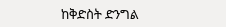ከቅድስት ድንግል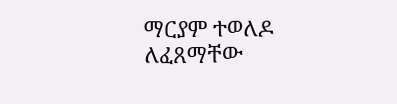ማርያም ተወለዶ ለፈጸማቸው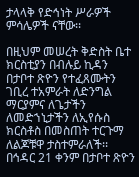ታላላቅ የድኅነት ሥራዎች ምሳሌዎች ናቸው፡፡

በዚህም መሠረት ቅድስት ቤተ ክርስቲያን በብሉይ ኪዳን በታቦተ ጽዮን የተፈጸሙትን ገቢረ ተአምራት ለድንግል ማርያምና ለጌታችን ለመድኀኒታችን ለኢየሱስ ክርስቶስ በመስጠት ተርጉማ ለልጆቹዋ ታስተምራለች፡፡ በኅዳር 21 ቀንም በታቦተ ጽዮን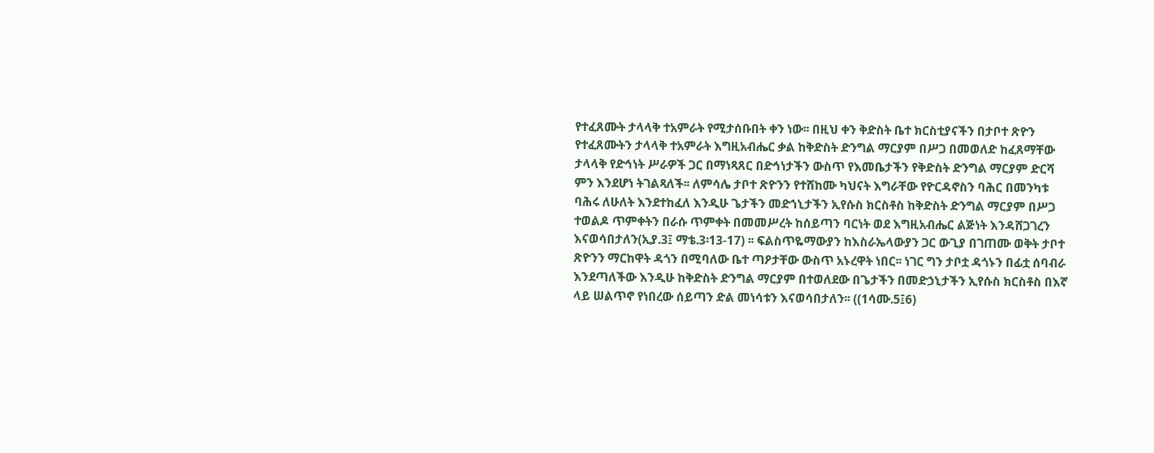የተፈጸሙት ታላላቅ ተአምራት የሚታሰቡበት ቀን ነው፡፡ በዚህ ቀን ቅድስት ቤተ ክርስቲያናችን በታቦተ ጽዮን የተፈጸሙትን ታላላቅ ተአምራት እግዚአብሔር ቃል ከቅድስት ድንግል ማርያም በሥጋ በመወለድ ከፈጸማቸው ታላላቅ የድኅነት ሥራዎች ጋር በማነጻጸር በድኅነታችን ውስጥ የእመቤታችን የቅድስት ድንግል ማርያም ድርሻ ምን እንደሆነ ትገልጻለች፡፡ ለምሳሌ ታቦተ ጽዮንን የተሸከሙ ካህናት እግራቸው የዮርዳኖስን ባሕር በመንካቱ ባሕሩ ለሁለት እንደተከፈለ እንዲሁ ጌታችን መድኀኒታችን ኢየሱስ ክርስቶስ ከቅድስት ድንግል ማርያም በሥጋ ተወልዶ ጥምቀትን በራሱ ጥምቀት በመመሥረት ከሰይጣን ባርነት ወደ እግዚአብሔር ልጅነት እንዳሸጋገረን እናወሳበታለን(ኢያ.3፤ ማቴ.3፡13-17) ፡፡ ፍልስጥዬማውያን ከእስራኤላውያን ጋር ውጊያ በገጠሙ ወቅት ታቦተ ጽዮንን ማርከዋት ዳጎን በሚባለው ቤተ ጣዖታቸው ውስጥ አኑረዋት ነበር፡፡ ነገር ግን ታቦቷ ዳጎኑን በፊቷ ሰባብራ እንደጣለችው እንዲሁ ከቅድስት ድንግል ማርያም በተወለደው በጌታችን በመድኃኒታችን ኢየሱስ ክርስቶስ በእኛ ላይ ሠልጥኖ የነበረው ሰይጣን ድል መነሳቱን እናወሳበታለን፡፡ ((1ሳሙ.5፤6)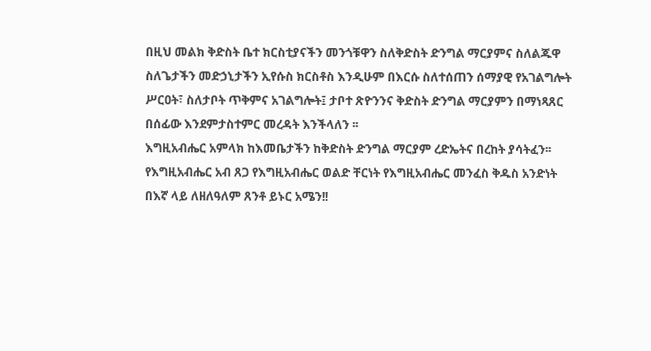በዚህ መልክ ቅድስት ቤተ ክርስቲያናችን መንጎቹዋን ስለቅድስት ድንግል ማርያምና ስለልጁዋ ስለጌታችን መድኃኒታችን ኢየሱስ ክርስቶስ እንዲሁም በእርሱ ስለተሰጠን ሰማያዊ የአገልግሎት ሥርዐት፣ ስለታቦት ጥቅምና አገልግሎት፤ ታቦተ ጽዮንንና ቅድስት ድንግል ማርያምን በማነጻጸር በሰፊው እንደምታስተምር መረዳት እንችላለን ፡፡
እግዚአብሔር አምላክ ከእመቤታችን ከቅድስት ድንግል ማርያም ረድኤትና በረከት ያሳትፈን፡፡ የእግዚአብሔር አብ ጸጋ የእግዚአብሔር ወልድ ቸርነት የእግዚአብሔር መንፈስ ቅዱስ አንድነት በእኛ ላይ ለዘለዓለም ጸንቶ ይኑር አሜን!!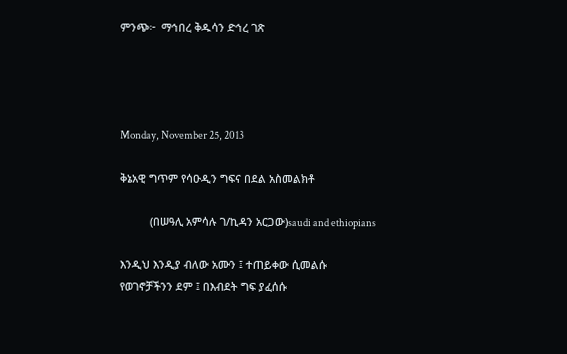ምንጭ፦  ማኅበረ ቅዱሳን ድኅረ ገጽ




Monday, November 25, 2013

ቅኔአዊ ግጥም የሳዑዲን ግፍና በደል አስመልክቶ

          (በሠዓሊ አምሳሉ ገ/ኪዳን አርጋው)saudi and ethiopians

እንዲህ እንዲያ ብለው አሙን ፤ ተጠይቀው ሲመልሱ
የወገኖቻችንን ደም ፤ በእብደት ግፍ ያፈሰሱ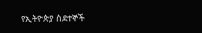የኢትዮጵያ ስደተኞች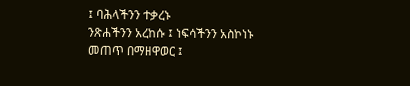፤ ባሕላችንን ተቃረኑ
ንጽሐችንን አረከሱ ፤ ነፍሳችንን አስኮነኑ
መጠጥ በማዘዋወር ፤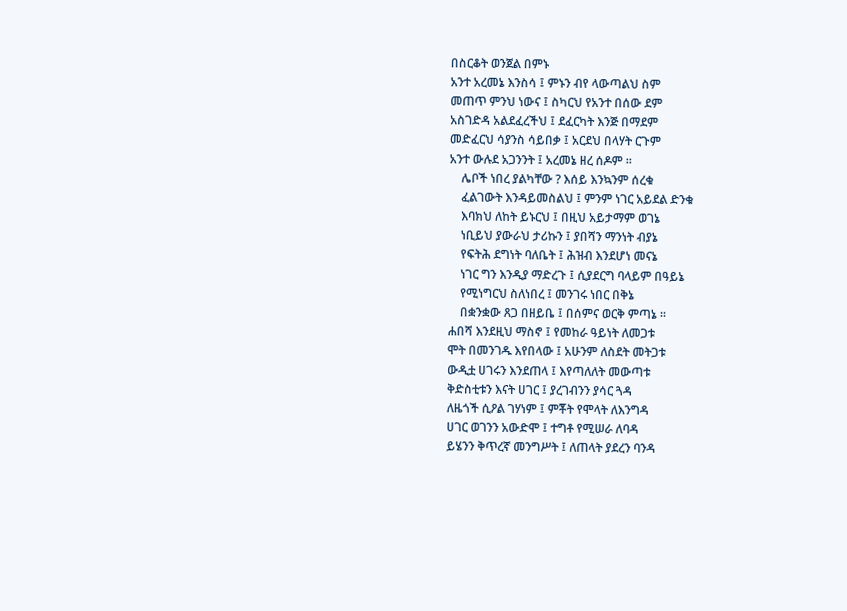በስርቆት ወንጀል በምኑ
አንተ አረመኔ እንስሳ ፤ ምኑን ብየ ላውጣልህ ስም
መጠጥ ምንህ ነውና ፤ ስካርህ የአንተ በሰው ደም
አስገድዳ አልደፈረችህ ፤ ደፈርካት እንጅ በማደም
መድፈርህ ሳያንስ ሳይበቃ ፤ አርደህ በላሃት ርጉም
አንተ ውሉደ አጋንንት ፤ አረመኔ ዘረ ሰዶም ፡፡
    ሌቦች ነበረ ያልካቸው ? እሰይ እንኳንም ሰረቁ
    ፈልገውት እንዳይመስልህ ፤ ምንም ነገር አይደል ድንቁ
    እባክህ ለከት ይኑርህ ፤ በዚህ አይታማም ወገኔ
    ነቢይህ ያውራህ ታሪኩን ፤ ያበሻን ማንነት ብያኔ
    የፍትሕ ደግነት ባለቤት ፤ ሕዝብ እንደሆነ መናኔ
    ነገር ግን እንዲያ ማድረጉ ፤ ሲያደርግ ባላይም በዓይኔ
    የሚነግርህ ስለነበረ ፤ መንገሩ ነበር በቅኔ
    በቋንቋው ጸጋ በዘይቤ ፤ በሰምና ወርቅ ምጣኔ ፡፡
ሐበሻ እንደዚህ ማስኖ ፤ የመከራ ዓይነት ለመጋቱ
ሞት በመንገዱ እየበላው ፤ አሁንም ለስደት መትጋቱ
ውዲቷ ሀገሩን እንደጠላ ፤ እየጣለለት መውጣቱ
ቅድስቲቱን እናት ሀገር ፤ ያረገብንን ያሳር ጓዳ
ለዜጎች ሲዖል ገሃነም ፤ ምቾት የሞላት ለእንግዳ
ሀገር ወገንን አውድሞ ፤ ተግቶ የሚሠራ ለባዳ
ይሄንን ቅጥረኛ መንግሥት ፤ ለጠላት ያደረን ባንዳ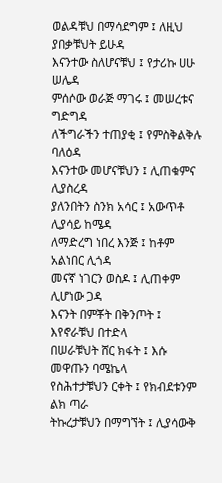ወልዳቹህ በማሳደግም ፤ ለዚህ ያበቃቹህት ይሁዳ
እናንተው ስለሆናቹህ ፤ የታሪኩ ሀሁ ሠሌዳ
ምሰሶው ወራጅ ማገሩ ፤ መሠረቱና ግድግዳ
ለችግራችን ተጠያቂ ፤ የምስቅልቅሉ ባለዕዳ
እናንተው መሆናቹህን ፤ ሊጠቁምና ሊያስረዳ
ያለንበትን ስንክ አሳር ፤ አውጥቶ ሊያሳይ ከሜዳ
ለማድረግ ነበረ እንጅ ፤ ከቶም አልነበር ሊጎዳ
መናኛ ነገርን ወስዶ ፤ ሊጠቀም ሊሆነው ጋዳ
እናንት በምቾት በቅንጦት ፤ እየኖራቹህ በተድላ
በሠራቹህት ሸር ክፋት ፤ እሱ መዋጡን ባሜኬላ
የስሕተታቹህን ርቀት ፤ የክብደቱንም ልክ ጣራ
ትኩረታቹህን በማግኘት ፤ ሊያሳውቅ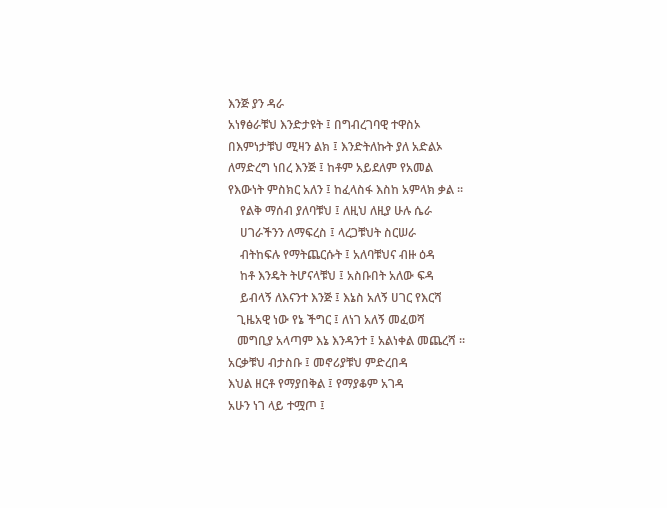እንጅ ያን ዳራ
አነፃፅራቹህ እንድታዩት ፤ በግብረገባዊ ተዋስኦ
በእምነታቹህ ሚዛን ልክ ፤ እንድትለኩት ያለ አድልኦ
ለማድረግ ነበረ እንጅ ፤ ከቶም አይደለም የአመል
የእውነት ምስክር አለን ፤ ከፈላስፋ እስከ አምላክ ቃል ፡፡
    የልቅ ማሰብ ያለባቹህ ፤ ለዚህ ለዚያ ሁሉ ሴራ
    ሀገራችንን ለማፍረስ ፤ ላረጋቹህት ስርሠራ
    ብትከፍሉ የማትጨርሱት ፤ አለባቹህና ብዙ ዕዳ
    ከቶ እንዴት ትሆናላቹህ ፤ አስቡበት አለው ፍዳ
    ይብላኝ ለእናንተ እንጅ ፤ እኔስ አለኝ ሀገር የእርሻ
   ጊዜአዊ ነው የኔ ችግር ፤ ለነገ አለኝ መፈወሻ
   መግቢያ አላጣም እኔ እንዳንተ ፤ አልነቀል መጨረሻ ፡፡
አርቃቹህ ብታስቡ ፤ መኖሪያቹህ ምድረበዳ
እህል ዘርቶ የማያበቅል ፤ የማያቆም አገዳ
አሁን ነገ ላይ ተሟጦ ፤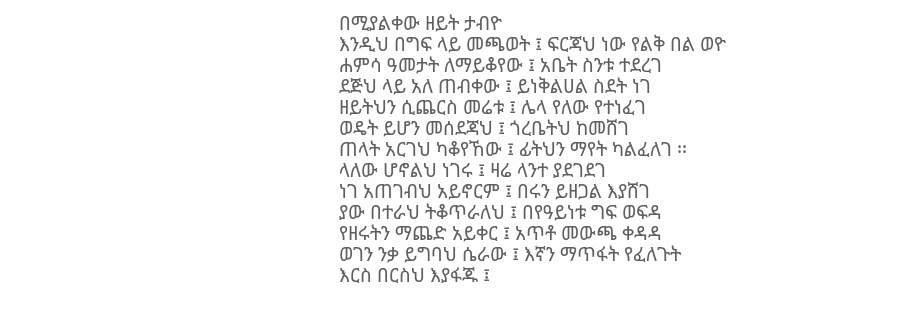በሚያልቀው ዘይት ታብዮ
እንዲህ በግፍ ላይ መጫወት ፤ ፍርጃህ ነው የልቅ በል ወዮ
ሐምሳ ዓመታት ለማይቆየው ፤ አቤት ስንቱ ተደረገ
ደጅህ ላይ አለ ጠብቀው ፤ ይነቅልሀል ስደት ነገ
ዘይትህን ሲጨርስ መሬቱ ፤ ሌላ የለው የተነፈገ
ወዴት ይሆን መሰደጃህ ፤ ጎረቤትህ ከመሸገ
ጠላት አርገህ ካቆየኸው ፤ ፊትህን ማየት ካልፈለገ ፡፡
ላለው ሆኖልህ ነገሩ ፤ ዛሬ ላንተ ያደገደገ
ነገ አጠገብህ አይኖርም ፤ በሩን ይዘጋል እያሸገ
ያው በተራህ ትቆጥራለህ ፤ በየዓይነቱ ግፍ ወፍዳ
የዘሩትን ማጨድ አይቀር ፤ አጥቶ መውጫ ቀዳዳ
ወገን ንቃ ይግባህ ሴራው ፤ እኛን ማጥፋት የፈለጉት
እርስ በርስህ እያፋጁ ፤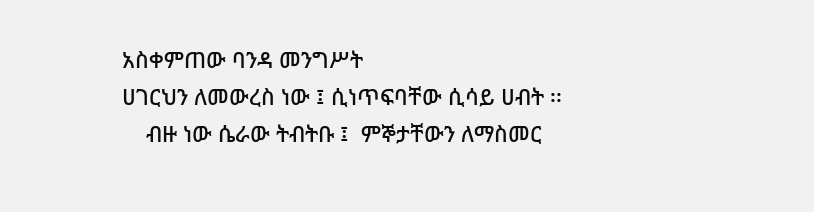አስቀምጠው ባንዳ መንግሥት
ሀገርህን ለመውረስ ነው ፤ ሲነጥፍባቸው ሲሳይ ሀብት ፡፡
    ብዙ ነው ሴራው ትብትቡ ፤  ምኞታቸውን ለማስመር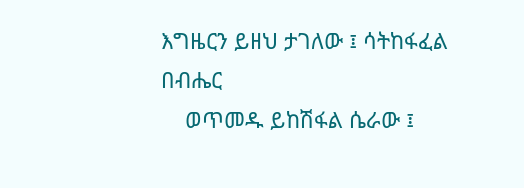እግዜርን ይዘህ ታገለው ፤ ሳትከፋፈል በብሔር
    ወጥመዱ ይከሽፋል ሴራው ፤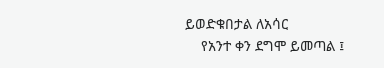ይወድቁበታል ለአሳር
    የአንተ ቀን ደግሞ ይመጣል ፤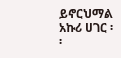ይኖርህማል አኩሪ ሀገር ፡፡